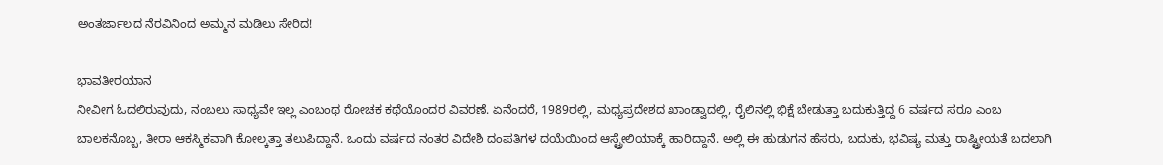ಅಂತರ್ಜಾಲದ ನೆರವಿನಿಂದ ಅಮ್ಮನ ಮಡಿಲು ಸೇರಿದ!

ಭಾವತೀರಯಾನ
ನೀವೀಗ ಓದಲಿರುವುದು, ನಂಬಲು ಸಾಧ್ಯವೇ ಇಲ್ಲ ಎಂಬಂಥ ರೋಚಕ ಕಥೆಯೊಂದರ ವಿವರಣೆ. ಏನೆಂದರೆ, 1989ರಲ್ಲಿ, ಮಧ್ಯಪ್ರದೇಶದ ಖಾಂಡ್ವಾದಲ್ಲಿ, ರೈಲಿನಲ್ಲಿ ಭಿಕ್ಷೆ ಬೇಡುತ್ತಾ ಬದುಕುತ್ತಿದ್ದ 6 ವರ್ಷದ ಸರೂ ಎಂಬ ಬಾಲಕನೊಬ್ಬ, ತೀರಾ ಆಕಸ್ಮಿಕವಾಗಿ ಕೋಲ್ಕತ್ತಾ ತಲುಪಿದ್ದಾನೆ. ಒಂದು ವರ್ಷದ ನಂತರ ವಿದೇಶಿ ದಂಪತಿಗಳ ದಯೆಯಿಂದ ಆಸ್ಟ್ರೇಲಿಯಾಕ್ಕೆ ಹಾರಿದ್ದಾನೆ. ಅಲ್ಲಿ ಈ ಹುಡುಗನ ಹೆಸರು, ಬದುಕು, ಭವಿಷ್ಯ ಮತ್ತು ರಾಷ್ಟ್ರೀಯತೆ ಬದಲಾಗಿ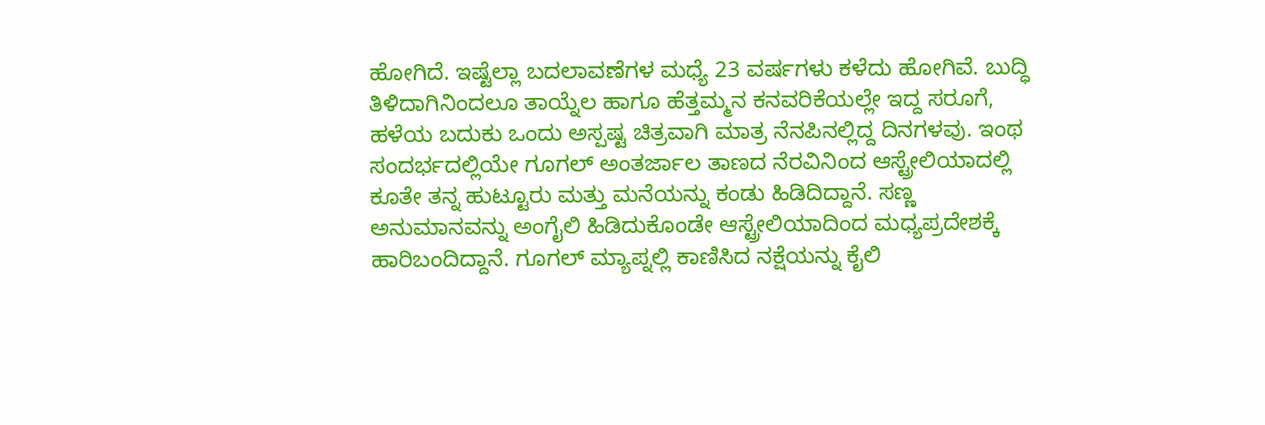ಹೋಗಿದೆ. ಇಷ್ಟೆಲ್ಲಾ ಬದಲಾವಣೆಗಳ ಮಧ್ಯೆ 23 ವರ್ಷಗಳು ಕಳೆದು ಹೋಗಿವೆ. ಬುದ್ಧಿ ತಿಳಿದಾಗಿನಿಂದಲೂ ತಾಯ್ನೆಲ ಹಾಗೂ ಹೆತ್ತಮ್ಮನ ಕನವರಿಕೆಯಲ್ಲೇ ಇದ್ದ ಸರೂಗೆ, ಹಳೆಯ ಬದುಕು ಒಂದು ಅಸ್ಪಷ್ಟ ಚಿತ್ರವಾಗಿ ಮಾತ್ರ ನೆನಪಿನಲ್ಲಿದ್ದ ದಿನಗಳವು. ಇಂಥ ಸಂದರ್ಭದಲ್ಲಿಯೇ ಗೂಗಲ್ ಅಂತರ್ಜಾಲ ತಾಣದ ನೆರವಿನಿಂದ ಆಸ್ಟ್ರೇಲಿಯಾದಲ್ಲಿ ಕೂತೇ ತನ್ನ ಹುಟ್ಟೂರು ಮತ್ತು ಮನೆಯನ್ನು ಕಂಡು ಹಿಡಿದಿದ್ದಾನೆ. ಸಣ್ಣ ಅನುಮಾನವನ್ನು ಅಂಗೈಲಿ ಹಿಡಿದುಕೊಂಡೇ ಆಸ್ಟ್ರೇಲಿಯಾದಿಂದ ಮಧ್ಯಪ್ರದೇಶಕ್ಕೆ ಹಾರಿಬಂದಿದ್ದಾನೆ. ಗೂಗಲ್ ಮ್ಯಾಪ್ನಲ್ಲಿ ಕಾಣಿಸಿದ ನಕ್ಷೆಯನ್ನು ಕೈಲಿ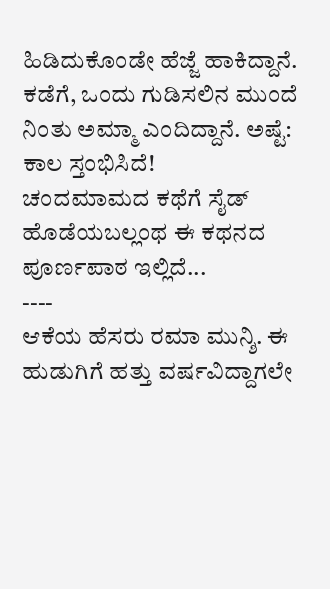ಹಿಡಿದುಕೊಂಡೇ ಹೆಜ್ಜೆ ಹಾಕಿದ್ದಾನೆ. ಕಡೆಗೆ, ಒಂದು ಗುಡಿಸಲಿನ ಮುಂದೆ ನಿಂತು ಅಮ್ಮಾ ಎಂದಿದ್ದಾನೆ. ಅಷ್ಟೆ: ಕಾಲ ಸ್ತಂಭಿಸಿದೆ!
ಚಂದಮಾಮದ ಕಥೆಗೆ ಸೈಡ್ ಹೊಡೆಯಬಲ್ಲಂಥ ಈ ಕಥನದ ಪೂರ್ಣಪಾಠ ಇಲ್ಲಿದೆ...
----
ಆಕೆಯ ಹೆಸರು ರಮಾ ಮುನ್ಶಿ. ಈ ಹುಡುಗಿಗೆ ಹತ್ತು ವರ್ಷವಿದ್ದಾಗಲೇ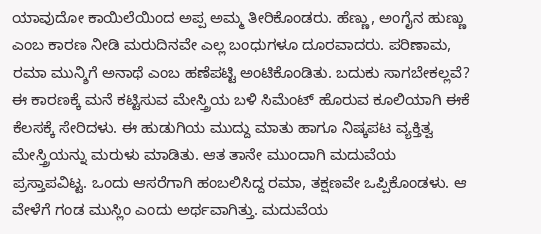ಯಾವುದೋ ಕಾಯಿಲೆಯಿಂದ ಅಪ್ಪ ಅಮ್ಮ ತೀರಿಕೊಂಡರು. ಹೆಣ್ಣು, ಅಂಗೈನ ಹುಣ್ಣು ಎಂಬ ಕಾರಣ ನೀಡಿ ಮರುದಿನವೇ ಎಲ್ಲ ಬಂಧುಗಳೂ ದೂರವಾದರು. ಪರಿಣಾಮ, ರಮಾ ಮುನ್ಶಿಗೆ ಅನಾಥೆ ಎಂಬ ಹಣೆಪಟ್ಟಿ ಅಂಟಿಕೊಂಡಿತು. ಬದುಕು ಸಾಗಬೇಕಲ್ಲವೆ? ಈ ಕಾರಣಕ್ಕೆ ಮನೆ ಕಟ್ಟಿಸುವ ಮೇಸ್ತ್ರಿಯ ಬಳಿ ಸಿಮೆಂಟ್ ಹೊರುವ ಕೂಲಿಯಾಗಿ ಈಕೆ ಕೆಲಸಕ್ಕೆ ಸೇರಿದಳು. ಈ ಹುಡುಗಿಯ ಮುದ್ದು ಮಾತು ಹಾಗೂ ನಿಷ್ಕಪಟ ವ್ಯಕ್ತಿತ್ವ ಮೇಸ್ತ್ರಿಯನ್ನು ಮರುಳು ಮಾಡಿತು. ಆತ ತಾನೇ ಮುಂದಾಗಿ ಮದುವೆಯ ಪ್ರಸ್ತಾಪವಿಟ್ಟ. ಒಂದು ಆಸರೆಗಾಗಿ ಹಂಬಲಿಸಿದ್ದ ರಮಾ, ತಕ್ಷಣವೇ ಒಪ್ಪಿಕೊಂಡಳು. ಆ ವೇಳೆಗೆ ಗಂಡ ಮುಸ್ಲಿಂ ಎಂದು ಅರ್ಥವಾಗಿತ್ತು. ಮದುವೆಯ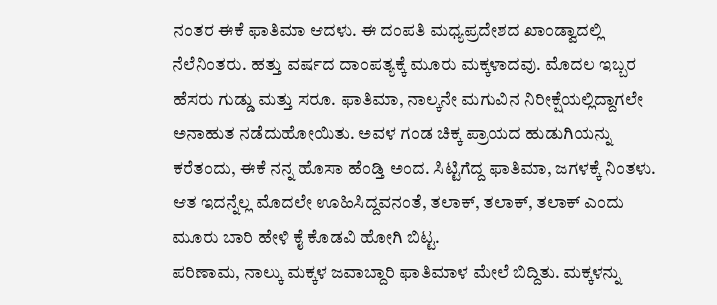ನಂತರ ಈಕೆ ಫಾತಿಮಾ ಆದಳು. ಈ ದಂಪತಿ ಮಧ್ಯಪ್ರದೇಶದ ಖಾಂಡ್ವಾದಲ್ಲಿ ನೆಲೆನಿಂತರು. ಹತ್ತು ವರ್ಷದ ದಾಂಪತ್ಯಕ್ಕೆ ಮೂರು ಮಕ್ಕಳಾದವು. ಮೊದಲ ಇಬ್ಬರ ಹೆಸರು ಗುಡ್ಡು ಮತ್ತು ಸರೂ. ಫಾತಿಮಾ, ನಾಲ್ಕನೇ ಮಗುವಿನ ನಿರೀಕ್ಷೆಯಲ್ಲಿದ್ದಾಗಲೇ ಅನಾಹುತ ನಡೆದುಹೋಯಿತು. ಅವಳ ಗಂಡ ಚಿಕ್ಕ ಪ್ರಾಯದ ಹುಡುಗಿಯನ್ನು ಕರೆತಂದು, ಈಕೆ ನನ್ನ ಹೊಸಾ ಹೆಂಡ್ತಿ ಅಂದ. ಸಿಟ್ಟಿಗೆದ್ದ ಫಾತಿಮಾ, ಜಗಳಕ್ಕೆ ನಿಂತಳು. ಆತ ಇದನ್ನೆಲ್ಲ ಮೊದಲೇ ಊಹಿಸಿದ್ದವನಂತೆ, ತಲಾಕ್, ತಲಾಕ್, ತಲಾಕ್ ಎಂದು ಮೂರು ಬಾರಿ ಹೇಳಿ ಕೈ ಕೊಡವಿ ಹೋಗಿ ಬಿಟ್ಟ.
ಪರಿಣಾಮ, ನಾಲ್ಕು ಮಕ್ಕಳ ಜವಾಬ್ದಾರಿ ಫಾತಿಮಾಳ ಮೇಲೆ ಬಿದ್ದಿತು. ಮಕ್ಕಳನ್ನು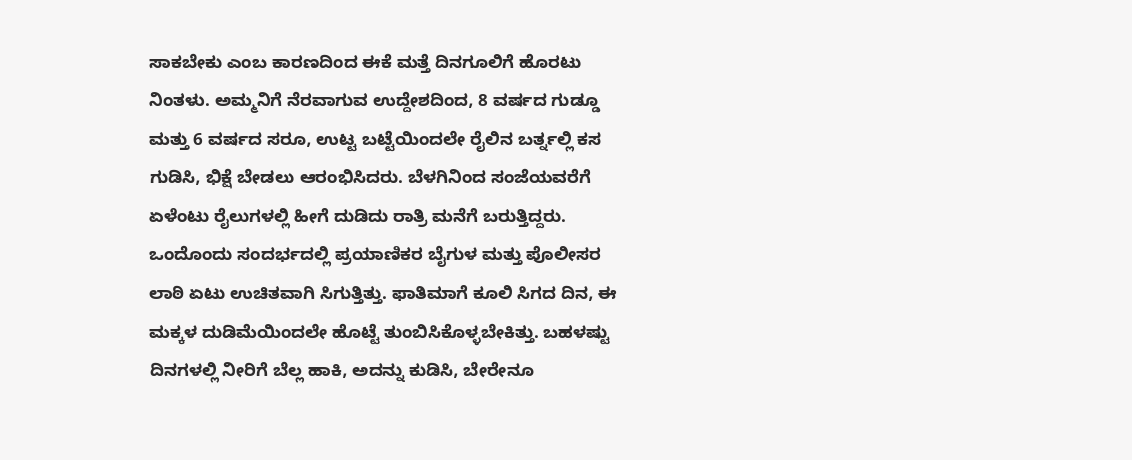ಸಾಕಬೇಕು ಎಂಬ ಕಾರಣದಿಂದ ಈಕೆ ಮತ್ತೆ ದಿನಗೂಲಿಗೆ ಹೊರಟು ನಿಂತಳು. ಅಮ್ಮನಿಗೆ ನೆರವಾಗುವ ಉದ್ದೇಶದಿಂದ, 8 ವರ್ಷದ ಗುಡ್ಡೂ ಮತ್ತು 6 ವರ್ಷದ ಸರೂ, ಉಟ್ಟ ಬಟ್ಟೆಯಿಂದಲೇ ರೈಲಿನ ಬರ್ತ್ನಲ್ಲಿ ಕಸ ಗುಡಿಸಿ, ಭಿಕ್ಷೆ ಬೇಡಲು ಆರಂಭಿಸಿದರು. ಬೆಳಗಿನಿಂದ ಸಂಜೆಯವರೆಗೆ ಏಳೆಂಟು ರೈಲುಗಳಲ್ಲಿ ಹೀಗೆ ದುಡಿದು ರಾತ್ರಿ ಮನೆಗೆ ಬರುತ್ತಿದ್ದರು. ಒಂದೊಂದು ಸಂದರ್ಭದಲ್ಲಿ ಪ್ರಯಾಣಿಕರ ಬೈಗುಳ ಮತ್ತು ಪೊಲೀಸರ ಲಾಠಿ ಏಟು ಉಚಿತವಾಗಿ ಸಿಗುತ್ತಿತ್ತು. ಫಾತಿಮಾಗೆ ಕೂಲಿ ಸಿಗದ ದಿನ, ಈ ಮಕ್ಕಳ ದುಡಿಮೆಯಿಂದಲೇ ಹೊಟ್ಟೆ ತುಂಬಿಸಿಕೊಳ್ಳಬೇಕಿತ್ತು. ಬಹಳಷ್ಟು ದಿನಗಳಲ್ಲಿ ನೀರಿಗೆ ಬೆಲ್ಲ ಹಾಕಿ, ಅದನ್ನು ಕುಡಿಸಿ, ಬೇರೇನೂ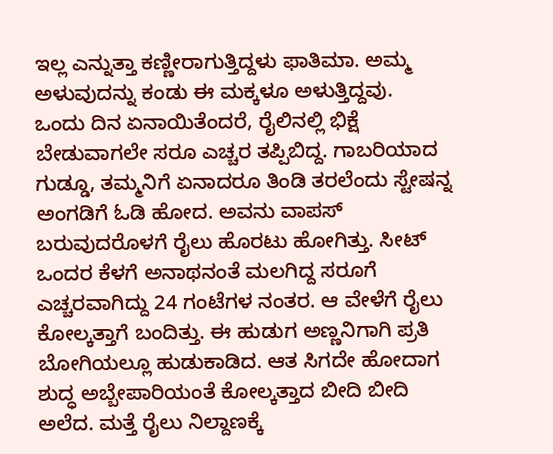ಇಲ್ಲ ಎನ್ನುತ್ತಾ ಕಣ್ಣೀರಾಗುತ್ತಿದ್ದಳು ಫಾತಿಮಾ. ಅಮ್ಮ ಅಳುವುದನ್ನು ಕಂಡು ಈ ಮಕ್ಕಳೂ ಅಳುತ್ತಿದ್ದವು.
ಒಂದು ದಿನ ಏನಾಯಿತೆಂದರೆ, ರೈಲಿನಲ್ಲಿ ಭಿಕ್ಷೆ ಬೇಡುವಾಗಲೇ ಸರೂ ಎಚ್ಚರ ತಪ್ಪಿಬಿದ್ದ. ಗಾಬರಿಯಾದ ಗುಡ್ಡೂ, ತಮ್ಮನಿಗೆ ಏನಾದರೂ ತಿಂಡಿ ತರಲೆಂದು ಸ್ಟೇಷನ್ನ ಅಂಗಡಿಗೆ ಓಡಿ ಹೋದ. ಅವನು ವಾಪಸ್ ಬರುವುದರೊಳಗೆ ರೈಲು ಹೊರಟು ಹೋಗಿತ್ತು. ಸೀಟ್ ಒಂದರ ಕೆಳಗೆ ಅನಾಥನಂತೆ ಮಲಗಿದ್ದ ಸರೂಗೆ ಎಚ್ಚರವಾಗಿದ್ದು 24 ಗಂಟೆಗಳ ನಂತರ. ಆ ವೇಳೆಗೆ ರೈಲು ಕೋಲ್ಕತ್ತಾಗೆ ಬಂದಿತ್ತು. ಈ ಹುಡುಗ ಅಣ್ಣನಿಗಾಗಿ ಪ್ರತಿ ಬೋಗಿಯಲ್ಲೂ ಹುಡುಕಾಡಿದ. ಆತ ಸಿಗದೇ ಹೋದಾಗ ಶುದ್ಧ ಅಬ್ಬೇಪಾರಿಯಂತೆ ಕೋಲ್ಕತ್ತಾದ ಬೀದಿ ಬೀದಿ ಅಲೆದ. ಮತ್ತೆ ರೈಲು ನಿಲ್ದಾಣಕ್ಕೆ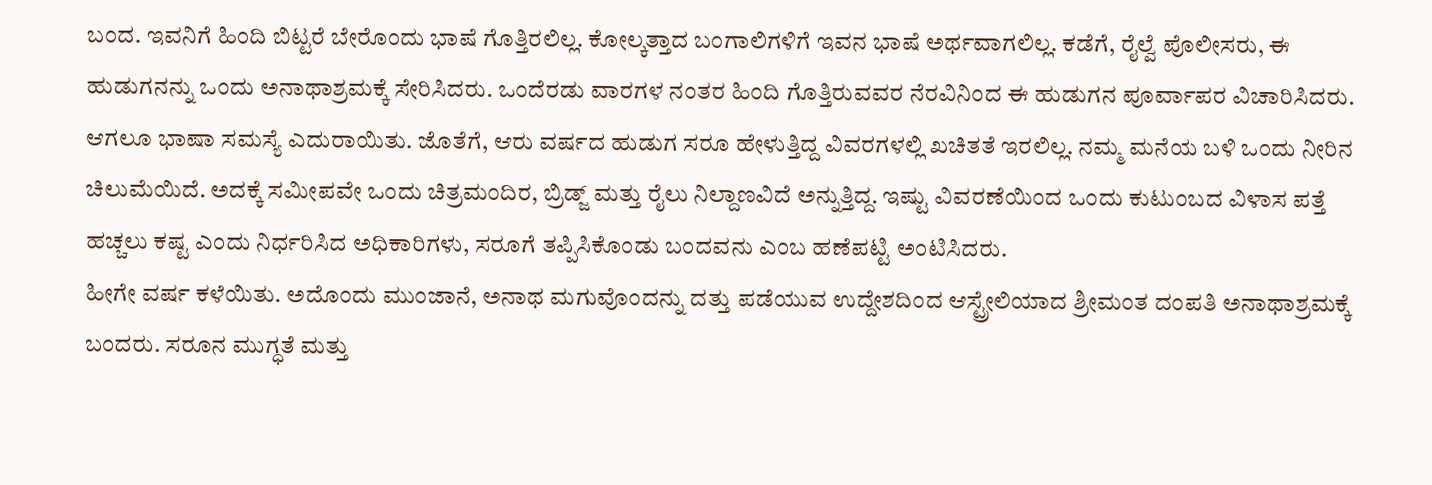ಬಂದ. ಇವನಿಗೆ ಹಿಂದಿ ಬಿಟ್ಟರೆ ಬೇರೊಂದು ಭಾಷೆ ಗೊತ್ತಿರಲಿಲ್ಲ. ಕೋಲ್ಕತ್ತಾದ ಬಂಗಾಲಿಗಳಿಗೆ ಇವನ ಭಾಷೆ ಅರ್ಥವಾಗಲಿಲ್ಲ. ಕಡೆಗೆ, ರೈಲ್ವೆ ಪೊಲೀಸರು, ಈ ಹುಡುಗನನ್ನು ಒಂದು ಅನಾಥಾಶ್ರಮಕ್ಕೆ ಸೇರಿಸಿದರು. ಒಂದೆರಡು ವಾರಗಳ ನಂತರ ಹಿಂದಿ ಗೊತ್ತಿರುವವರ ನೆರವಿನಿಂದ ಈ ಹುಡುಗನ ಪೂರ್ವಾಪರ ವಿಚಾರಿಸಿದರು. ಆಗಲೂ ಭಾಷಾ ಸಮಸ್ಯೆ ಎದುರಾಯಿತು. ಜೊತೆಗೆ, ಆರು ವರ್ಷದ ಹುಡುಗ ಸರೂ ಹೇಳುತ್ತಿದ್ದ ವಿವರಗಳಲ್ಲಿ ಖಚಿತತೆ ಇರಲಿಲ್ಲ. ನಮ್ಮ ಮನೆಯ ಬಳಿ ಒಂದು ನೀರಿನ ಚಿಲುಮೆಯಿದೆ. ಅದಕ್ಕೆ ಸಮೀಪವೇ ಒಂದು ಚಿತ್ರಮಂದಿರ, ಬ್ರಿಡ್ಜ್ ಮತ್ತು ರೈಲು ನಿಲ್ದಾಣವಿದೆ ಅನ್ನುತ್ತಿದ್ದ. ಇಷ್ಟು ವಿವರಣೆಯಿಂದ ಒಂದು ಕುಟುಂಬದ ವಿಳಾಸ ಪತ್ತೆ ಹಚ್ಚಲು ಕಷ್ಟ ಎಂದು ನಿರ್ಧರಿಸಿದ ಅಧಿಕಾರಿಗಳು, ಸರೂಗೆ ತಪ್ಪಿಸಿಕೊಂಡು ಬಂದವನು ಎಂಬ ಹಣೆಪಟ್ಟಿ ಅಂಟಿಸಿದರು.
ಹೀಗೇ ವರ್ಷ ಕಳೆಯಿತು. ಅದೊಂದು ಮುಂಜಾನೆ, ಅನಾಥ ಮಗುವೊಂದನ್ನು ದತ್ತು ಪಡೆಯುವ ಉದ್ದೇಶದಿಂದ ಆಸ್ಟ್ರೇಲಿಯಾದ ಶ್ರೀಮಂತ ದಂಪತಿ ಅನಾಥಾಶ್ರಮಕ್ಕೆ ಬಂದರು. ಸರೂನ ಮುಗ್ಧತೆ ಮತ್ತು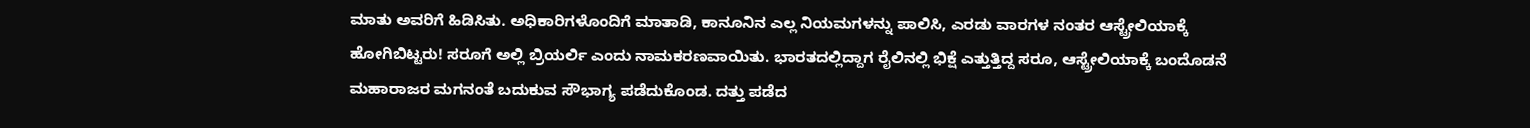ಮಾತು ಅವರಿಗೆ ಹಿಡಿಸಿತು. ಅಧಿಕಾರಿಗಳೊಂದಿಗೆ ಮಾತಾಡಿ, ಕಾನೂನಿನ ಎಲ್ಲ ನಿಯಮಗಳನ್ನು ಪಾಲಿಸಿ, ಎರಡು ವಾರಗಳ ನಂತರ ಆಸ್ಟ್ರೇಲಿಯಾಕ್ಕೆ ಹೋಗಿಬಿಟ್ಟರು! ಸರೂಗೆ ಅಲ್ಲಿ ಬ್ರಿಯರ್ಲಿ ಎಂದು ನಾಮಕರಣವಾಯಿತು. ಭಾರತದಲ್ಲಿದ್ದಾಗ ರೈಲಿನಲ್ಲಿ ಭಿಕ್ಷೆ ಎತ್ತುತ್ತಿದ್ದ ಸರೂ, ಆಸ್ಟ್ರೇಲಿಯಾಕ್ಕೆ ಬಂದೊಡನೆ ಮಹಾರಾಜರ ಮಗನಂತೆ ಬದುಕುವ ಸೌಭಾಗ್ಯ ಪಡೆದುಕೊಂಡ. ದತ್ತು ಪಡೆದ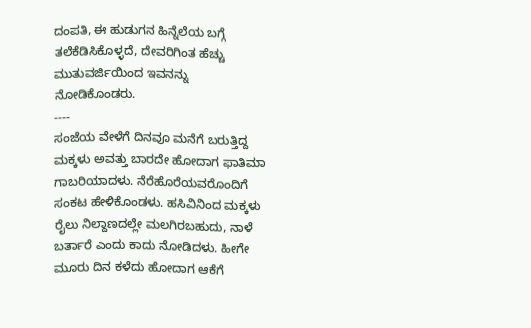ದಂಪತಿ, ಈ ಹುಡುಗನ ಹಿನ್ನೆಲೆಯ ಬಗ್ಗೆ ತಲೆಕೆಡಿಸಿಕೊಳ್ಳದೆ, ದೇವರಿಗಿಂತ ಹೆಚ್ಚು ಮುತುವರ್ಜಿಯಿಂದ ಇವನನ್ನು ನೋಡಿಕೊಂಡರು.
----
ಸಂಜೆಯ ವೇಳೆಗೆ ದಿನವೂ ಮನೆಗೆ ಬರುತ್ತಿದ್ದ ಮಕ್ಕಳು ಅವತ್ತು ಬಾರದೇ ಹೋದಾಗ ಫಾತಿಮಾ ಗಾಬರಿಯಾದಳು. ನೆರೆಹೊರೆಯವರೊಂದಿಗೆ ಸಂಕಟ ಹೇಳಿಕೊಂಡಳು. ಹಸಿವಿನಿಂದ ಮಕ್ಕಳು ರೈಲು ನಿಲ್ದಾಣದಲ್ಲೇ ಮಲಗಿರಬಹುದು, ನಾಳೆ ಬರ್ತಾರೆ ಎಂದು ಕಾದು ನೋಡಿದಳು. ಹೀಗೇ ಮೂರು ದಿನ ಕಳೆದು ಹೋದಾಗ ಆಕೆಗೆ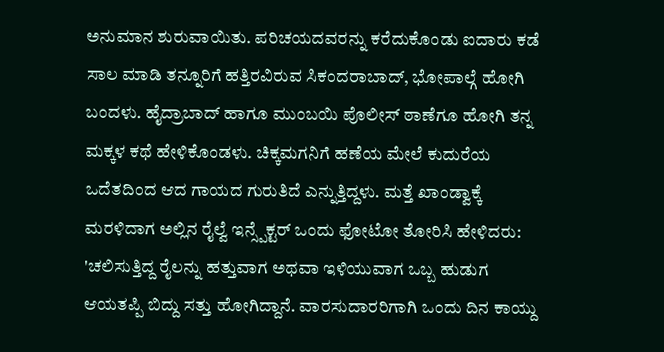ಅನುಮಾನ ಶುರುವಾಯಿತು. ಪರಿಚಯದವರನ್ನು ಕರೆದುಕೊಂಡು ಐದಾರು ಕಡೆ ಸಾಲ ಮಾಡಿ ತನ್ನೂರಿಗೆ ಹತ್ತಿರವಿರುವ ಸಿಕಂದರಾಬಾದ್, ಭೋಪಾಲ್ಗೆ ಹೋಗಿ ಬಂದಳು. ಹೈದ್ರಾಬಾದ್ ಹಾಗೂ ಮುಂಬಯಿ ಪೊಲೀಸ್ ಠಾಣೆಗೂ ಹೋಗಿ ತನ್ನ ಮಕ್ಕಳ ಕಥೆ ಹೇಳಿಕೊಂಡಳು. ಚಿಕ್ಕಮಗನಿಗೆ ಹಣೆಯ ಮೇಲೆ ಕುದುರೆಯ ಒದೆತದಿಂದ ಆದ ಗಾಯದ ಗುರುತಿದೆ ಎನ್ನುತ್ತಿದ್ದಳು. ಮತ್ತೆ ಖಾಂಡ್ವಾಕ್ಕೆ ಮರಳಿದಾಗ ಅಲ್ಲಿನ ರೈಲ್ವೆ ಇನ್ಸ್ಪೆಕ್ಟರ್ ಒಂದು ಫೋಟೋ ತೋರಿಸಿ ಹೇಳಿದರು: 'ಚಲಿಸುತ್ತಿದ್ದ ರೈಲನ್ನು ಹತ್ತುವಾಗ ಅಥವಾ ಇಳಿಯುವಾಗ ಒಬ್ಬ ಹುಡುಗ ಆಯತಪ್ಪಿ ಬಿದ್ದು ಸತ್ತು ಹೋಗಿದ್ದಾನೆ. ವಾರಸುದಾರರಿಗಾಗಿ ಒಂದು ದಿನ ಕಾಯ್ದು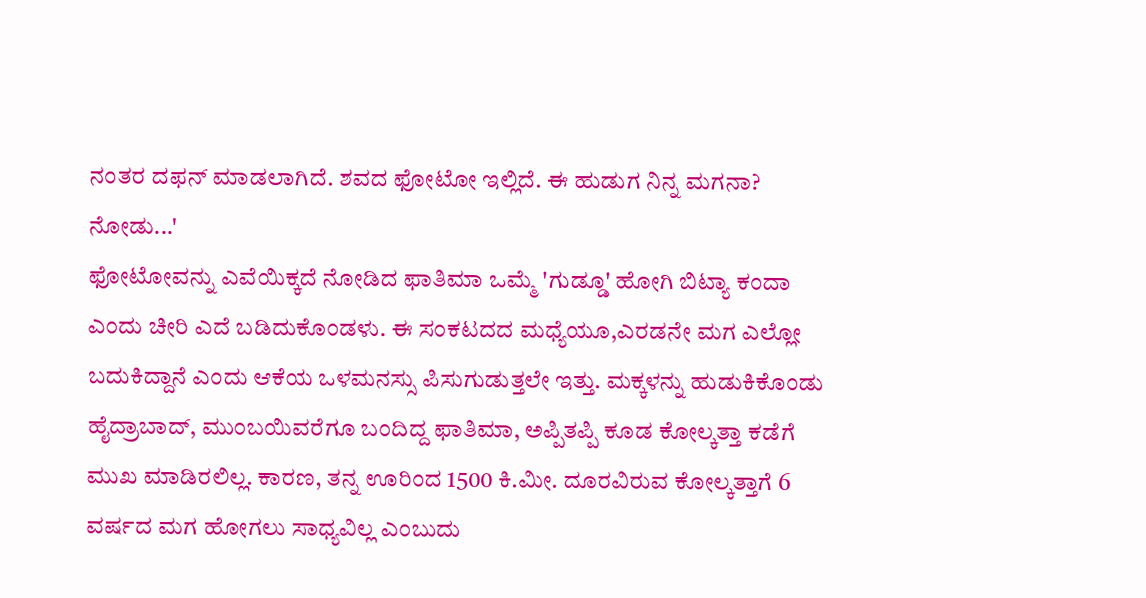ನಂತರ ದಫನ್ ಮಾಡಲಾಗಿದೆ. ಶವದ ಫೋಟೋ ಇಲ್ಲಿದೆ. ಈ ಹುಡುಗ ನಿನ್ನ ಮಗನಾ? ನೋಡು...'
ಫೋಟೋವನ್ನು ಎವೆಯಿಕ್ಕದೆ ನೋಡಿದ ಫಾತಿಮಾ ಒಮ್ಮೆ 'ಗುಡ್ಡೂ' ಹೋಗಿ ಬಿಟ್ಯಾ ಕಂದಾ ಎಂದು ಚೀರಿ ಎದೆ ಬಡಿದುಕೊಂಡಳು. ಈ ಸಂಕಟದದ ಮಧ್ಯೆಯೂ,ಎರಡನೇ ಮಗ ಎಲ್ಲೋ ಬದುಕಿದ್ದಾನೆ ಎಂದು ಆಕೆಯ ಒಳಮನಸ್ಸು ಪಿಸುಗುಡುತ್ತಲೇ ಇತ್ತು. ಮಕ್ಕಳನ್ನು ಹುಡುಕಿಕೊಂಡು ಹೈದ್ರಾಬಾದ್, ಮುಂಬಯಿವರೆಗೂ ಬಂದಿದ್ದ ಫಾತಿಮಾ, ಅಪ್ಪಿತಪ್ಪಿ ಕೂಡ ಕೋಲ್ಕತ್ತಾ ಕಡೆಗೆ ಮುಖ ಮಾಡಿರಲಿಲ್ಲ. ಕಾರಣ, ತನ್ನ ಊರಿಂದ 1500 ಕಿ.ಮೀ. ದೂರವಿರುವ ಕೋಲ್ಕತ್ತಾಗೆ 6 ವರ್ಷದ ಮಗ ಹೋಗಲು ಸಾಧ್ಯವಿಲ್ಲ ಎಂಬುದು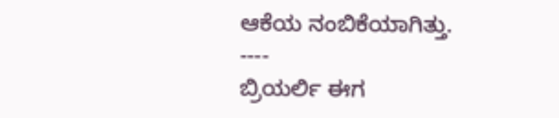ಆಕೆಯ ನಂಬಿಕೆಯಾಗಿತ್ತು.
----
ಬ್ರಿಯರ್ಲಿ ಈಗ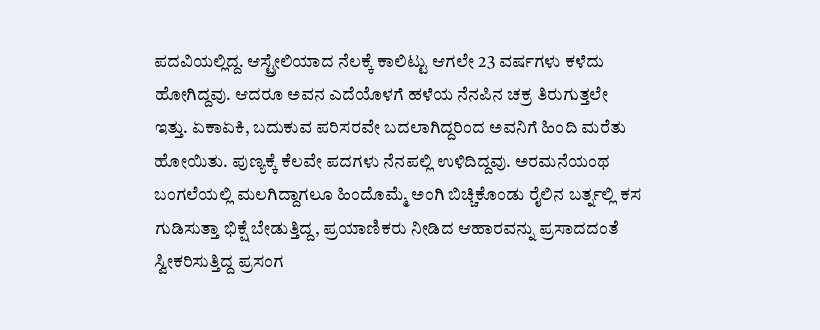ಪದವಿಯಲ್ಲಿದ್ದ. ಆಸ್ಟ್ರೇಲಿಯಾದ ನೆಲಕ್ಕೆ ಕಾಲಿಟ್ಟು ಆಗಲೇ 23 ವರ್ಷಗಳು ಕಳೆದು ಹೋಗಿದ್ದವು. ಆದರೂ ಅವನ ಎದೆಯೊಳಗೆ ಹಳೆಯ ನೆನಪಿನ ಚಕ್ರ ತಿರುಗುತ್ತಲೇ ಇತ್ತು. ಏಕಾಏಕಿ, ಬದುಕುವ ಪರಿಸರವೇ ಬದಲಾಗಿದ್ದರಿಂದ ಅವನಿಗೆ ಹಿಂದಿ ಮರೆತು ಹೋಯಿತು. ಪುಣ್ಯಕ್ಕೆ ಕೆಲವೇ ಪದಗಳು ನೆನಪಲ್ಲಿ ಉಳಿದಿದ್ದವು. ಅರಮನೆಯಂಥ ಬಂಗಲೆಯಲ್ಲಿ ಮಲಗಿದ್ದಾಗಲೂ ಹಿಂದೊಮ್ಮೆ ಅಂಗಿ ಬಿಚ್ಚಿಕೊಂಡು ರೈಲಿನ ಬರ್ತ್ನಲ್ಲಿ ಕಸ ಗುಡಿಸುತ್ತಾ ಭಿಕ್ಷೆ ಬೇಡುತ್ತಿದ್ದ, ಪ್ರಯಾಣಿಕರು ನೀಡಿದ ಆಹಾರವನ್ನು ಪ್ರಸಾದದಂತೆ ಸ್ವೀಕರಿಸುತ್ತಿದ್ದ ಪ್ರಸಂಗ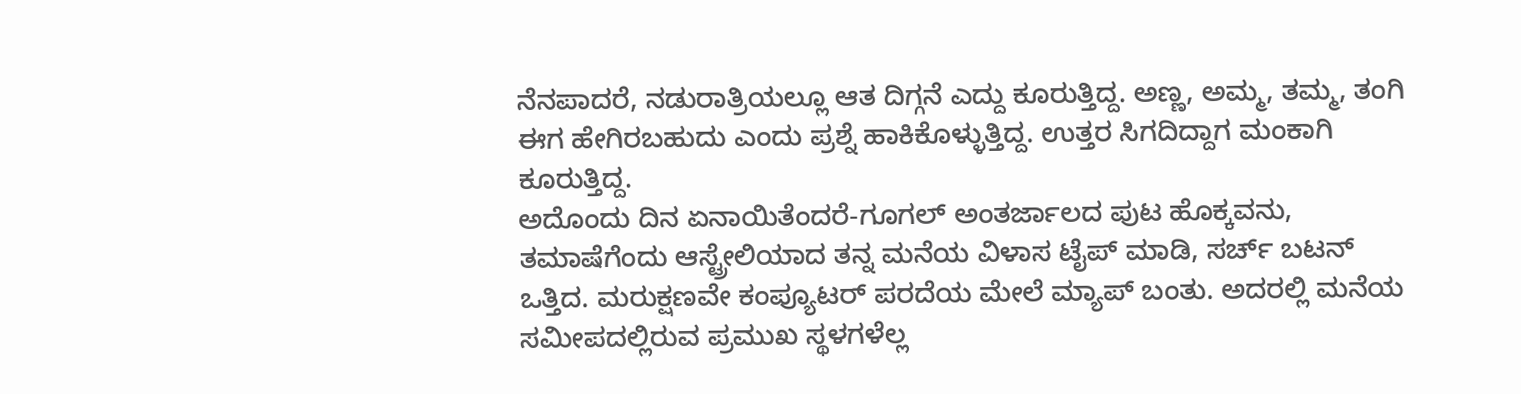ನೆನಪಾದರೆ, ನಡುರಾತ್ರಿಯಲ್ಲೂ ಆತ ದಿಗ್ಗನೆ ಎದ್ದು ಕೂರುತ್ತಿದ್ದ. ಅಣ್ಣ, ಅಮ್ಮ, ತಮ್ಮ, ತಂಗಿ ಈಗ ಹೇಗಿರಬಹುದು ಎಂದು ಪ್ರಶ್ನೆ ಹಾಕಿಕೊಳ್ಳುತ್ತಿದ್ದ. ಉತ್ತರ ಸಿಗದಿದ್ದಾಗ ಮಂಕಾಗಿ ಕೂರುತ್ತಿದ್ದ.
ಅದೊಂದು ದಿನ ಏನಾಯಿತೆಂದರೆ-ಗೂಗಲ್ ಅಂತರ್ಜಾಲದ ಪುಟ ಹೊಕ್ಕವನು, ತಮಾಷೆಗೆಂದು ಆಸ್ಟ್ರೇಲಿಯಾದ ತನ್ನ ಮನೆಯ ವಿಳಾಸ ಟೈಪ್ ಮಾಡಿ, ಸರ್ಚ್ ಬಟನ್ ಒತ್ತಿದ. ಮರುಕ್ಷಣವೇ ಕಂಪ್ಯೂಟರ್ ಪರದೆಯ ಮೇಲೆ ಮ್ಯಾಪ್ ಬಂತು. ಅದರಲ್ಲಿ ಮನೆಯ ಸಮೀಪದಲ್ಲಿರುವ ಪ್ರಮುಖ ಸ್ಥಳಗಳೆಲ್ಲ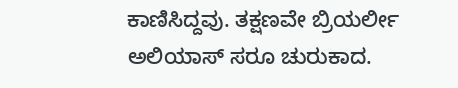ಕಾಣಿಸಿದ್ದವು. ತಕ್ಷಣವೇ ಬ್ರಿಯರ್ಲೀ ಅಲಿಯಾಸ್ ಸರೂ ಚುರುಕಾದ.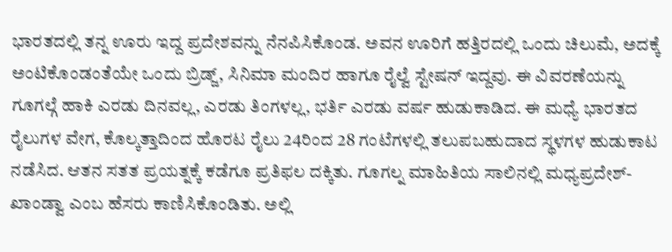ಭಾರತದಲ್ಲಿ ತನ್ನ ಊರು ಇದ್ದ ಪ್ರದೇಶವನ್ನು ನೆನಪಿಸಿಕೊಂಡ. ಅವನ ಊರಿಗೆ ಹತ್ತಿರದಲ್ಲಿ ಒಂದು ಚಿಲುಮೆ, ಅದಕ್ಕೆ ಅಂಟಿಕೊಂಡಂತೆಯೇ ಒಂದು ಬ್ರಿಡ್ಜ್, ಸಿನಿಮಾ ಮಂದಿರ ಹಾಗೂ ರೈಲ್ವೆ ಸ್ಟೇಷನ್ ಇದ್ದವು. ಈ ವಿವರಣೆಯನ್ನು ಗೂಗಲ್ಗೆ ಹಾಕಿ ಎರಡು ದಿನವಲ್ಲ, ಎರಡು ತಿಂಗಳಲ್ಲ, ಭರ್ತಿ ಎರಡು ವರ್ಷ ಹುಡುಕಾಡಿದ. ಈ ಮಧ್ಯೆ ಭಾರತದ ರೈಲುಗಳ ವೇಗ, ಕೊಲ್ಕತ್ತಾದಿಂದ ಹೊರಟ ರೈಲು 24ರಿಂದ 28 ಗಂಟೆಗಳಲ್ಲಿ ತಲುಪಬಹುದಾದ ಸ್ಥಳಗಳ ಹುಡುಕಾಟ ನಡೆಸಿದ. ಆತನ ಸತತ ಪ್ರಯತ್ನಕ್ಕೆ ಕಡೆಗೂ ಪ್ರತಿಫಲ ದಕ್ಕಿತು. ಗೂಗಲ್ನ ಮಾಹಿತಿಯ ಸಾಲಿನಲ್ಲಿ ಮಧ್ಯಪ್ರದೇಶ್- ಖಾಂಡ್ವಾ ಎಂಬ ಹೆಸರು ಕಾಣಿಸಿಕೊಂಡಿತು. ಅಲ್ಲಿ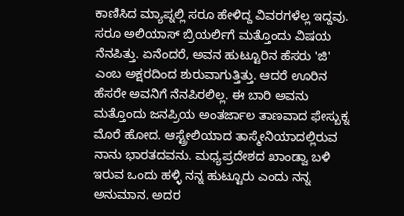ಕಾಣಿಸಿದ ಮ್ಯಾಪ್ನಲ್ಲಿ ಸರೂ ಹೇಳಿದ್ದ ವಿವರಗಳೆಲ್ಲ ಇದ್ದವು.
ಸರೂ ಅಲಿಯಾಸ್ ಬ್ರಿಯರ್ಲಿಗೆ ಮತ್ತೊಂದು ವಿಷಯ ನೆನಪಿತ್ತು. ಏನೆಂದರೆ, ಅವನ ಹುಟ್ಟೂರಿನ ಹೆಸರು 'ಜಿ' ಎಂಬ ಅಕ್ಷರದಿಂದ ಶುರುವಾಗುತ್ತಿತ್ತು. ಆದರೆ ಊರಿನ ಹೆಸರೇ ಅವನಿಗೆ ನೆನಪಿರಲಿಲ್ಲ. ಈ ಬಾರಿ ಅವನು ಮತ್ತೊಂದು ಜನಪ್ರಿಯ ಅಂತರ್ಜಾಲ ತಾಣವಾದ ಫೇಸ್ಬುಕ್ನ ಮೊರೆ ಹೋದ. ಆಸ್ಟ್ರೇಲಿಯಾದ ತಾಸ್ಮೇನಿಯಾದಲ್ಲಿರುವ ನಾನು ಭಾರತದವನು. ಮಧ್ಯಪ್ರದೇಶದ ಖಾಂಡ್ವಾ ಬಳಿ ಇರುವ ಒಂದು ಹಳ್ಳಿ ನನ್ನ ಹುಟ್ಟೂರು ಎಂದು ನನ್ನ ಅನುಮಾನ. ಅದರ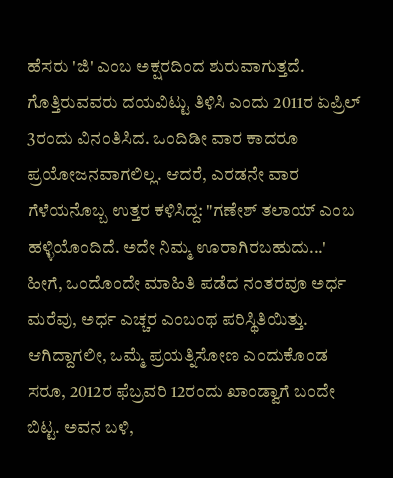ಹೆಸರು 'ಜಿ' ಎಂಬ ಅಕ್ಷರದಿಂದ ಶುರುವಾಗುತ್ತದೆ. ಗೊತ್ತಿರುವವರು ದಯವಿಟ್ಟು ತಿಳಿಸಿ ಎಂದು 2011ರ ಏಪ್ರಿಲ್ 3ರಂದು ವಿನಂತಿಸಿದ. ಒಂದಿಡೀ ವಾರ ಕಾದರೂ ಪ್ರಯೋಜನವಾಗಲಿಲ್ಲ. ಆದರೆ, ಎರಡನೇ ವಾರ ಗೆಳೆಯನೊಬ್ಬ ಉತ್ತರ ಕಳಿಸಿದ್ದ: "ಗಣೇಶ್ ತಲಾಯ್ ಎಂಬ ಹಳ್ಳಿಯೊಂದಿದೆ. ಅದೇ ನಿಮ್ಮ ಊರಾಗಿರಬಹುದು...'
ಹೀಗೆ, ಒಂದೊಂದೇ ಮಾಹಿತಿ ಪಡೆದ ನಂತರವೂ ಅರ್ಧ ಮರೆವು, ಅರ್ಧ ಎಚ್ಚರ ಎಂಬಂಥ ಪರಿಸ್ಥಿತಿಯಿತ್ತು. ಆಗಿದ್ದಾಗಲೀ, ಒಮ್ಮೆ ಪ್ರಯತ್ನಿಸೋಣ ಎಂದುಕೊಂಡ ಸರೂ, 2012ರ ಫೆಬ್ರವರಿ 12ರಂದು ಖಾಂಡ್ವಾಗೆ ಬಂದೇ ಬಿಟ್ಟ. ಅವನ ಬಳಿ,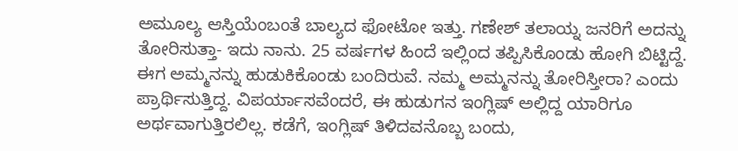ಅಮೂಲ್ಯ ಆಸ್ತಿಯೆಂಬಂತೆ ಬಾಲ್ಯದ ಫೋಟೋ ಇತ್ತು. ಗಣೇಶ್ ತಲಾಯ್ನ ಜನರಿಗೆ ಅದನ್ನು ತೋರಿಸುತ್ತಾ- ಇದು ನಾನು. 25 ವರ್ಷಗಳ ಹಿಂದೆ ಇಲ್ಲಿಂದ ತಪ್ಪಿಸಿಕೊಂಡು ಹೋಗಿ ಬಿಟ್ಟಿದ್ದೆ. ಈಗ ಅಮ್ಮನನ್ನು ಹುಡುಕಿಕೊಂಡು ಬಂದಿರುವೆ. ನಮ್ಮ ಅಮ್ಮನನ್ನು ತೋರಿಸ್ತೀರಾ? ಎಂದು ಪ್ರಾರ್ಥಿಸುತ್ತಿದ್ದ. ವಿಪರ್ಯಾಸವೆಂದರೆ, ಈ ಹುಡುಗನ ಇಂಗ್ಲಿಷ್ ಅಲ್ಲಿದ್ದ ಯಾರಿಗೂ ಅರ್ಥವಾಗುತ್ತಿರಲಿಲ್ಲ. ಕಡೆಗೆ, ಇಂಗ್ಲಿಷ್ ತಿಳಿದವನೊಬ್ಬ ಬಂದು,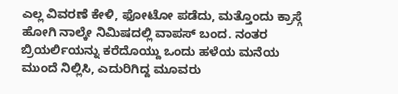ಎಲ್ಲ ವಿವರಣೆ ಕೇಳಿ, ಫೋಟೋ ಪಡೆದು, ಮತ್ತೊಂದು ಕ್ರಾಸ್ಗೆ ಹೋಗಿ ನಾಲ್ಕೇ ನಿಮಿಷದಲ್ಲಿ ವಾಪಸ್ ಬಂದ. ನಂತರ ಬ್ರಿಯರ್ಲಿಯನ್ನು ಕರೆದೊಯ್ದು ಒಂದು ಹಳೆಯ ಮನೆಯ ಮುಂದೆ ನಿಲ್ಲಿಸಿ, ಎದುರಿಗಿದ್ದ ಮೂವರು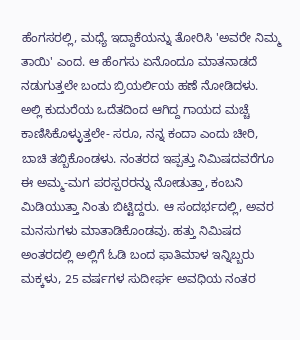ಹೆಂಗಸರಲ್ಲಿ, ಮಧ್ಯೆ ಇದ್ದಾಕೆಯನ್ನು ತೋರಿಸಿ 'ಅವರೇ ನಿಮ್ಮ ತಾಯಿ' ಎಂದ. ಆ ಹೆಂಗಸು ಏನೊಂದೂ ಮಾತನಾಡದೆ ನಡುಗುತ್ತಲೇ ಬಂದು ಬ್ರಿಯರ್ಲಿಯ ಹಣೆ ನೋಡಿದಳು. ಅಲ್ಲಿ ಕುದುರೆಯ ಒದೆತದಿಂದ ಆಗಿದ್ದ ಗಾಯದ ಮಚ್ಚೆ ಕಾಣಿಸಿಕೊಳ್ಳುತ್ತಲೇ- ಸರೂ, ನನ್ನ ಕಂದಾ ಎಂದು ಚೀರಿ, ಬಾಚಿ ತಬ್ಬಿಕೊಂಡಳು. ನಂತರದ ಇಪ್ಪತ್ತು ನಿಮಿಷದವರೆಗೂ ಈ ಅಮ್ಮ-ಮಗ ಪರಸ್ಪರರನ್ನು ನೋಡುತ್ತಾ, ಕಂಬನಿ ಮಿಡಿಯುತ್ತಾ ನಿಂತು ಬಿಟ್ಟಿದ್ದರು. ಆ ಸಂದರ್ಭದಲ್ಲಿ, ಅವರ ಮನಸುಗಳು ಮಾತಾಡಿಕೊಂಡವು. ಹತ್ತು ನಿಮಿಷದ ಅಂತರದಲ್ಲಿ ಅಲ್ಲಿಗೆ ಓಡಿ ಬಂದ ಫಾತಿಮಾಳ ಇನ್ನಿಬ್ಬರು ಮಕ್ಕಳು, 25 ವರ್ಷಗಳ ಸುದೀರ್ಘ ಅವಧಿಯ ನಂತರ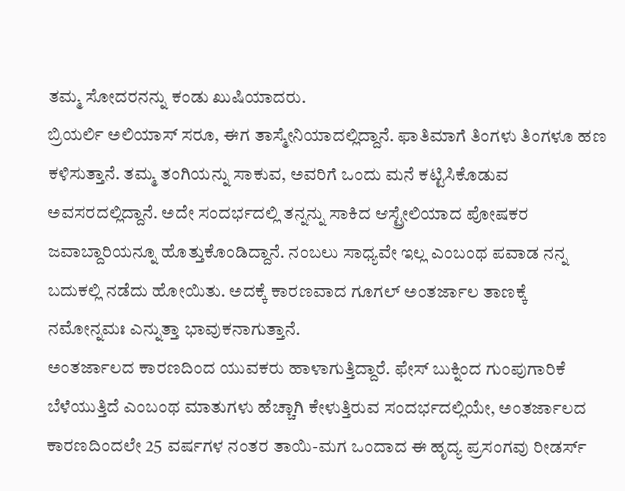ತಮ್ಮ ಸೋದರನನ್ನು ಕಂಡು ಖುಷಿಯಾದರು.
ಬ್ರಿಯರ್ಲಿ ಅಲಿಯಾಸ್ ಸರೂ, ಈಗ ತಾಸ್ಮೇನಿಯಾದಲ್ಲಿದ್ದಾನೆ. ಫಾತಿಮಾಗೆ ತಿಂಗಳು ತಿಂಗಳೂ ಹಣ ಕಳಿಸುತ್ತಾನೆ. ತಮ್ಮ ತಂಗಿಯನ್ನು ಸಾಕುವ, ಅವರಿಗೆ ಒಂದು ಮನೆ ಕಟ್ಟಿಸಿಕೊಡುವ ಅವಸರದಲ್ಲಿದ್ದಾನೆ. ಅದೇ ಸಂದರ್ಭದಲ್ಲಿ ತನ್ನನ್ನು ಸಾಕಿದ ಆಸ್ಟ್ರೇಲಿಯಾದ ಪೋಷಕರ ಜವಾಬ್ದಾರಿಯನ್ನೂ ಹೊತ್ತುಕೊಂಡಿದ್ದಾನೆ. ನಂಬಲು ಸಾಧ್ಯವೇ ಇಲ್ಲ ಎಂಬಂಥ ಪವಾಡ ನನ್ನ ಬದುಕಲ್ಲಿ ನಡೆದು ಹೋಯಿತು. ಅದಕ್ಕೆ ಕಾರಣವಾದ ಗೂಗಲ್ ಅಂತರ್ಜಾಲ ತಾಣಕ್ಕೆ ನಮೋನ್ನಮಃ ಎನ್ನುತ್ತಾ ಭಾವುಕನಾಗುತ್ತಾನೆ.
ಅಂತರ್ಜಾಲದ ಕಾರಣದಿಂದ ಯುವಕರು ಹಾಳಾಗುತ್ತಿದ್ದಾರೆ. ಫೇಸ್ ಬುಕ್ನಿಂದ ಗುಂಪುಗಾರಿಕೆ ಬೆಳೆಯುತ್ತಿದೆ ಎಂಬಂಥ ಮಾತುಗಳು ಹೆಚ್ಚಾಗಿ ಕೇಳುತ್ತಿರುವ ಸಂದರ್ಭದಲ್ಲಿಯೇ, ಅಂತರ್ಜಾಲದ ಕಾರಣದಿಂದಲೇ 25 ವರ್ಷಗಳ ನಂತರ ತಾಯಿ-ಮಗ ಒಂದಾದ ಈ ಹೃದ್ಯ ಪ್ರಸಂಗವು ರೀಡರ್ಸ್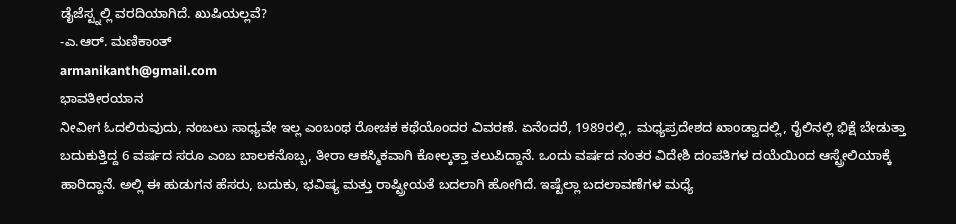ಡೈಜೆಸ್ಟ್ನಲ್ಲಿ ವರದಿಯಾಗಿದೆ. ಖುಷಿಯಲ್ಲವೆ?
-ಎ.ಆರ್. ಮಣಿಕಾಂತ್
armanikanth@gmail.com
ಭಾವತೀರಯಾನ
ನೀವೀಗ ಓದಲಿರುವುದು, ನಂಬಲು ಸಾಧ್ಯವೇ ಇಲ್ಲ ಎಂಬಂಥ ರೋಚಕ ಕಥೆಯೊಂದರ ವಿವರಣೆ. ಏನೆಂದರೆ, 1989ರಲ್ಲಿ, ಮಧ್ಯಪ್ರದೇಶದ ಖಾಂಡ್ವಾದಲ್ಲಿ, ರೈಲಿನಲ್ಲಿ ಭಿಕ್ಷೆ ಬೇಡುತ್ತಾ ಬದುಕುತ್ತಿದ್ದ 6 ವರ್ಷದ ಸರೂ ಎಂಬ ಬಾಲಕನೊಬ್ಬ, ತೀರಾ ಆಕಸ್ಮಿಕವಾಗಿ ಕೋಲ್ಕತ್ತಾ ತಲುಪಿದ್ದಾನೆ. ಒಂದು ವರ್ಷದ ನಂತರ ವಿದೇಶಿ ದಂಪತಿಗಳ ದಯೆಯಿಂದ ಆಸ್ಟ್ರೇಲಿಯಾಕ್ಕೆ ಹಾರಿದ್ದಾನೆ. ಅಲ್ಲಿ ಈ ಹುಡುಗನ ಹೆಸರು, ಬದುಕು, ಭವಿಷ್ಯ ಮತ್ತು ರಾಷ್ಟ್ರೀಯತೆ ಬದಲಾಗಿ ಹೋಗಿದೆ. ಇಷ್ಟೆಲ್ಲಾ ಬದಲಾವಣೆಗಳ ಮಧ್ಯೆ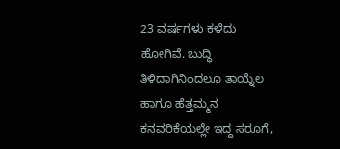23 ವರ್ಷಗಳು ಕಳೆದು ಹೋಗಿವೆ. ಬುದ್ಧಿ ತಿಳಿದಾಗಿನಿಂದಲೂ ತಾಯ್ನೆಲ ಹಾಗೂ ಹೆತ್ತಮ್ಮನ ಕನವರಿಕೆಯಲ್ಲೇ ಇದ್ದ ಸರೂಗೆ,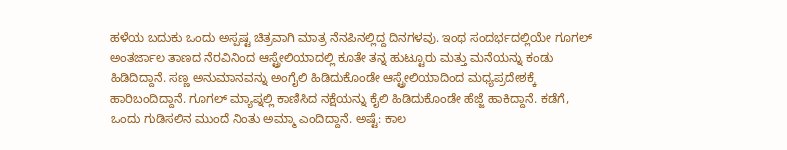ಹಳೆಯ ಬದುಕು ಒಂದು ಅಸ್ಪಷ್ಟ ಚಿತ್ರವಾಗಿ ಮಾತ್ರ ನೆನಪಿನಲ್ಲಿದ್ದ ದಿನಗಳವು. ಇಂಥ ಸಂದರ್ಭದಲ್ಲಿಯೇ ಗೂಗಲ್ ಅಂತರ್ಜಾಲ ತಾಣದ ನೆರವಿನಿಂದ ಆಸ್ಟ್ರೇಲಿಯಾದಲ್ಲಿ ಕೂತೇ ತನ್ನ ಹುಟ್ಟೂರು ಮತ್ತು ಮನೆಯನ್ನು ಕಂಡು ಹಿಡಿದಿದ್ದಾನೆ. ಸಣ್ಣ ಅನುಮಾನವನ್ನು ಅಂಗೈಲಿ ಹಿಡಿದುಕೊಂಡೇ ಆಸ್ಟ್ರೇಲಿಯಾದಿಂದ ಮಧ್ಯಪ್ರದೇಶಕ್ಕೆ ಹಾರಿಬಂದಿದ್ದಾನೆ. ಗೂಗಲ್ ಮ್ಯಾಪ್ನಲ್ಲಿ ಕಾಣಿಸಿದ ನಕ್ಷೆಯನ್ನು ಕೈಲಿ ಹಿಡಿದುಕೊಂಡೇ ಹೆಜ್ಜೆ ಹಾಕಿದ್ದಾನೆ. ಕಡೆಗೆ, ಒಂದು ಗುಡಿಸಲಿನ ಮುಂದೆ ನಿಂತು ಅಮ್ಮಾ ಎಂದಿದ್ದಾನೆ. ಅಷ್ಟೆ: ಕಾಲ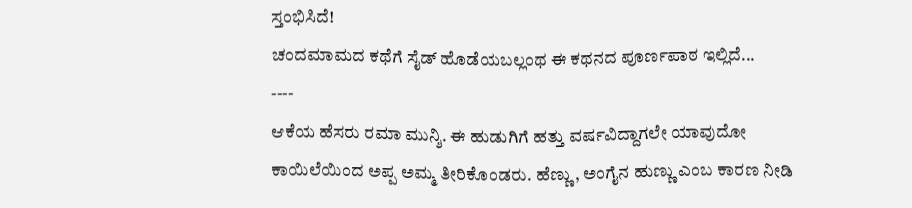ಸ್ತಂಭಿಸಿದೆ!
ಚಂದಮಾಮದ ಕಥೆಗೆ ಸೈಡ್ ಹೊಡೆಯಬಲ್ಲಂಥ ಈ ಕಥನದ ಪೂರ್ಣಪಾಠ ಇಲ್ಲಿದೆ...
----
ಆಕೆಯ ಹೆಸರು ರಮಾ ಮುನ್ಶಿ. ಈ ಹುಡುಗಿಗೆ ಹತ್ತು ವರ್ಷವಿದ್ದಾಗಲೇ ಯಾವುದೋ ಕಾಯಿಲೆಯಿಂದ ಅಪ್ಪ ಅಮ್ಮ ತೀರಿಕೊಂಡರು. ಹೆಣ್ಣು, ಅಂಗೈನ ಹುಣ್ಣು ಎಂಬ ಕಾರಣ ನೀಡಿ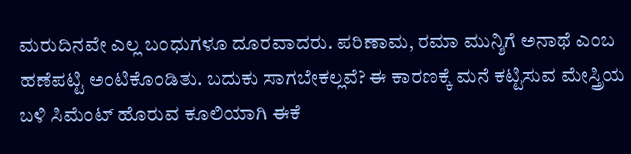ಮರುದಿನವೇ ಎಲ್ಲ ಬಂಧುಗಳೂ ದೂರವಾದರು. ಪರಿಣಾಮ, ರಮಾ ಮುನ್ಶಿಗೆ ಅನಾಥೆ ಎಂಬ ಹಣೆಪಟ್ಟಿ ಅಂಟಿಕೊಂಡಿತು. ಬದುಕು ಸಾಗಬೇಕಲ್ಲವೆ? ಈ ಕಾರಣಕ್ಕೆ ಮನೆ ಕಟ್ಟಿಸುವ ಮೇಸ್ತ್ರಿಯ ಬಳಿ ಸಿಮೆಂಟ್ ಹೊರುವ ಕೂಲಿಯಾಗಿ ಈಕೆ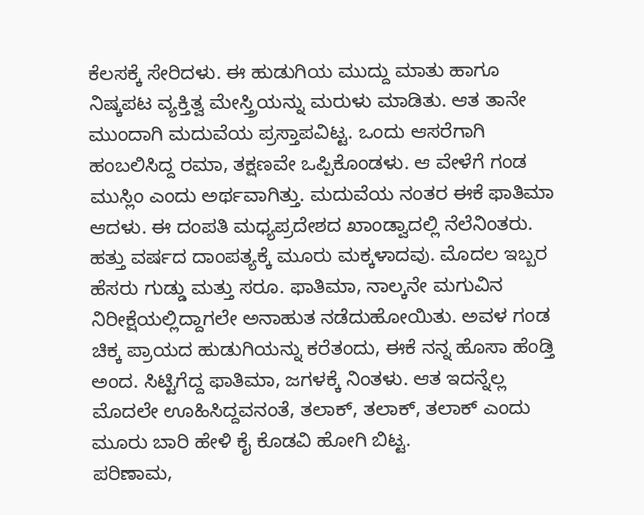ಕೆಲಸಕ್ಕೆ ಸೇರಿದಳು. ಈ ಹುಡುಗಿಯ ಮುದ್ದು ಮಾತು ಹಾಗೂ ನಿಷ್ಕಪಟ ವ್ಯಕ್ತಿತ್ವ ಮೇಸ್ತ್ರಿಯನ್ನು ಮರುಳು ಮಾಡಿತು. ಆತ ತಾನೇ ಮುಂದಾಗಿ ಮದುವೆಯ ಪ್ರಸ್ತಾಪವಿಟ್ಟ. ಒಂದು ಆಸರೆಗಾಗಿ ಹಂಬಲಿಸಿದ್ದ ರಮಾ, ತಕ್ಷಣವೇ ಒಪ್ಪಿಕೊಂಡಳು. ಆ ವೇಳೆಗೆ ಗಂಡ ಮುಸ್ಲಿಂ ಎಂದು ಅರ್ಥವಾಗಿತ್ತು. ಮದುವೆಯ ನಂತರ ಈಕೆ ಫಾತಿಮಾ ಆದಳು. ಈ ದಂಪತಿ ಮಧ್ಯಪ್ರದೇಶದ ಖಾಂಡ್ವಾದಲ್ಲಿ ನೆಲೆನಿಂತರು. ಹತ್ತು ವರ್ಷದ ದಾಂಪತ್ಯಕ್ಕೆ ಮೂರು ಮಕ್ಕಳಾದವು. ಮೊದಲ ಇಬ್ಬರ ಹೆಸರು ಗುಡ್ಡು ಮತ್ತು ಸರೂ. ಫಾತಿಮಾ, ನಾಲ್ಕನೇ ಮಗುವಿನ ನಿರೀಕ್ಷೆಯಲ್ಲಿದ್ದಾಗಲೇ ಅನಾಹುತ ನಡೆದುಹೋಯಿತು. ಅವಳ ಗಂಡ ಚಿಕ್ಕ ಪ್ರಾಯದ ಹುಡುಗಿಯನ್ನು ಕರೆತಂದು, ಈಕೆ ನನ್ನ ಹೊಸಾ ಹೆಂಡ್ತಿ ಅಂದ. ಸಿಟ್ಟಿಗೆದ್ದ ಫಾತಿಮಾ, ಜಗಳಕ್ಕೆ ನಿಂತಳು. ಆತ ಇದನ್ನೆಲ್ಲ ಮೊದಲೇ ಊಹಿಸಿದ್ದವನಂತೆ, ತಲಾಕ್, ತಲಾಕ್, ತಲಾಕ್ ಎಂದು ಮೂರು ಬಾರಿ ಹೇಳಿ ಕೈ ಕೊಡವಿ ಹೋಗಿ ಬಿಟ್ಟ.
ಪರಿಣಾಮ,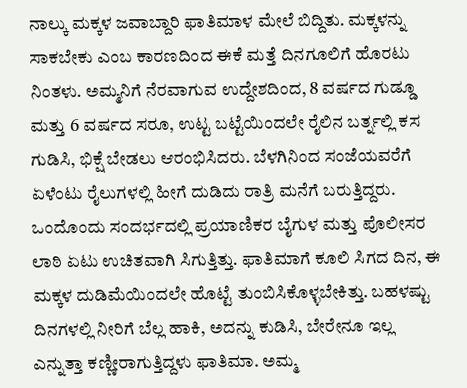ನಾಲ್ಕು ಮಕ್ಕಳ ಜವಾಬ್ದಾರಿ ಫಾತಿಮಾಳ ಮೇಲೆ ಬಿದ್ದಿತು. ಮಕ್ಕಳನ್ನು ಸಾಕಬೇಕು ಎಂಬ ಕಾರಣದಿಂದ ಈಕೆ ಮತ್ತೆ ದಿನಗೂಲಿಗೆ ಹೊರಟು ನಿಂತಳು. ಅಮ್ಮನಿಗೆ ನೆರವಾಗುವ ಉದ್ದೇಶದಿಂದ, 8 ವರ್ಷದ ಗುಡ್ಡೂ ಮತ್ತು 6 ವರ್ಷದ ಸರೂ, ಉಟ್ಟ ಬಟ್ಟೆಯಿಂದಲೇ ರೈಲಿನ ಬರ್ತ್ನಲ್ಲಿ ಕಸ ಗುಡಿಸಿ, ಭಿಕ್ಷೆ ಬೇಡಲು ಆರಂಭಿಸಿದರು. ಬೆಳಗಿನಿಂದ ಸಂಜೆಯವರೆಗೆ ಏಳೆಂಟು ರೈಲುಗಳಲ್ಲಿ ಹೀಗೆ ದುಡಿದು ರಾತ್ರಿ ಮನೆಗೆ ಬರುತ್ತಿದ್ದರು. ಒಂದೊಂದು ಸಂದರ್ಭದಲ್ಲಿ ಪ್ರಯಾಣಿಕರ ಬೈಗುಳ ಮತ್ತು ಪೊಲೀಸರ ಲಾಠಿ ಏಟು ಉಚಿತವಾಗಿ ಸಿಗುತ್ತಿತ್ತು. ಫಾತಿಮಾಗೆ ಕೂಲಿ ಸಿಗದ ದಿನ, ಈ ಮಕ್ಕಳ ದುಡಿಮೆಯಿಂದಲೇ ಹೊಟ್ಟೆ ತುಂಬಿಸಿಕೊಳ್ಳಬೇಕಿತ್ತು. ಬಹಳಷ್ಟು ದಿನಗಳಲ್ಲಿ ನೀರಿಗೆ ಬೆಲ್ಲ ಹಾಕಿ, ಅದನ್ನು ಕುಡಿಸಿ, ಬೇರೇನೂ ಇಲ್ಲ ಎನ್ನುತ್ತಾ ಕಣ್ಣೀರಾಗುತ್ತಿದ್ದಳು ಫಾತಿಮಾ. ಅಮ್ಮ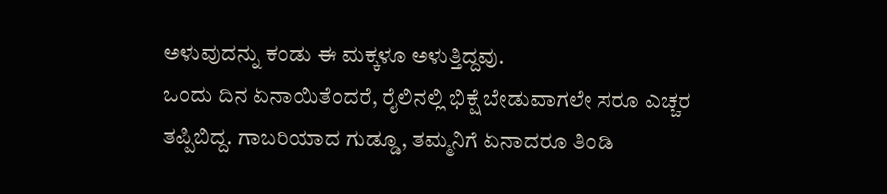ಅಳುವುದನ್ನು ಕಂಡು ಈ ಮಕ್ಕಳೂ ಅಳುತ್ತಿದ್ದವು.
ಒಂದು ದಿನ ಏನಾಯಿತೆಂದರೆ, ರೈಲಿನಲ್ಲಿ ಭಿಕ್ಷೆ ಬೇಡುವಾಗಲೇ ಸರೂ ಎಚ್ಚರ ತಪ್ಪಿಬಿದ್ದ. ಗಾಬರಿಯಾದ ಗುಡ್ಡೂ, ತಮ್ಮನಿಗೆ ಏನಾದರೂ ತಿಂಡಿ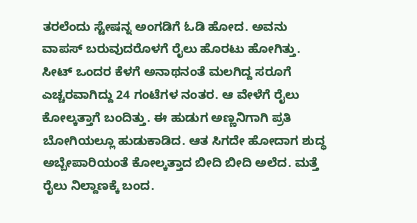ತರಲೆಂದು ಸ್ಟೇಷನ್ನ ಅಂಗಡಿಗೆ ಓಡಿ ಹೋದ. ಅವನು ವಾಪಸ್ ಬರುವುದರೊಳಗೆ ರೈಲು ಹೊರಟು ಹೋಗಿತ್ತು. ಸೀಟ್ ಒಂದರ ಕೆಳಗೆ ಅನಾಥನಂತೆ ಮಲಗಿದ್ದ ಸರೂಗೆ ಎಚ್ಚರವಾಗಿದ್ದು 24 ಗಂಟೆಗಳ ನಂತರ. ಆ ವೇಳೆಗೆ ರೈಲು ಕೋಲ್ಕತ್ತಾಗೆ ಬಂದಿತ್ತು. ಈ ಹುಡುಗ ಅಣ್ಣನಿಗಾಗಿ ಪ್ರತಿ ಬೋಗಿಯಲ್ಲೂ ಹುಡುಕಾಡಿದ. ಆತ ಸಿಗದೇ ಹೋದಾಗ ಶುದ್ಧ ಅಬ್ಬೇಪಾರಿಯಂತೆ ಕೋಲ್ಕತ್ತಾದ ಬೀದಿ ಬೀದಿ ಅಲೆದ. ಮತ್ತೆ ರೈಲು ನಿಲ್ದಾಣಕ್ಕೆ ಬಂದ.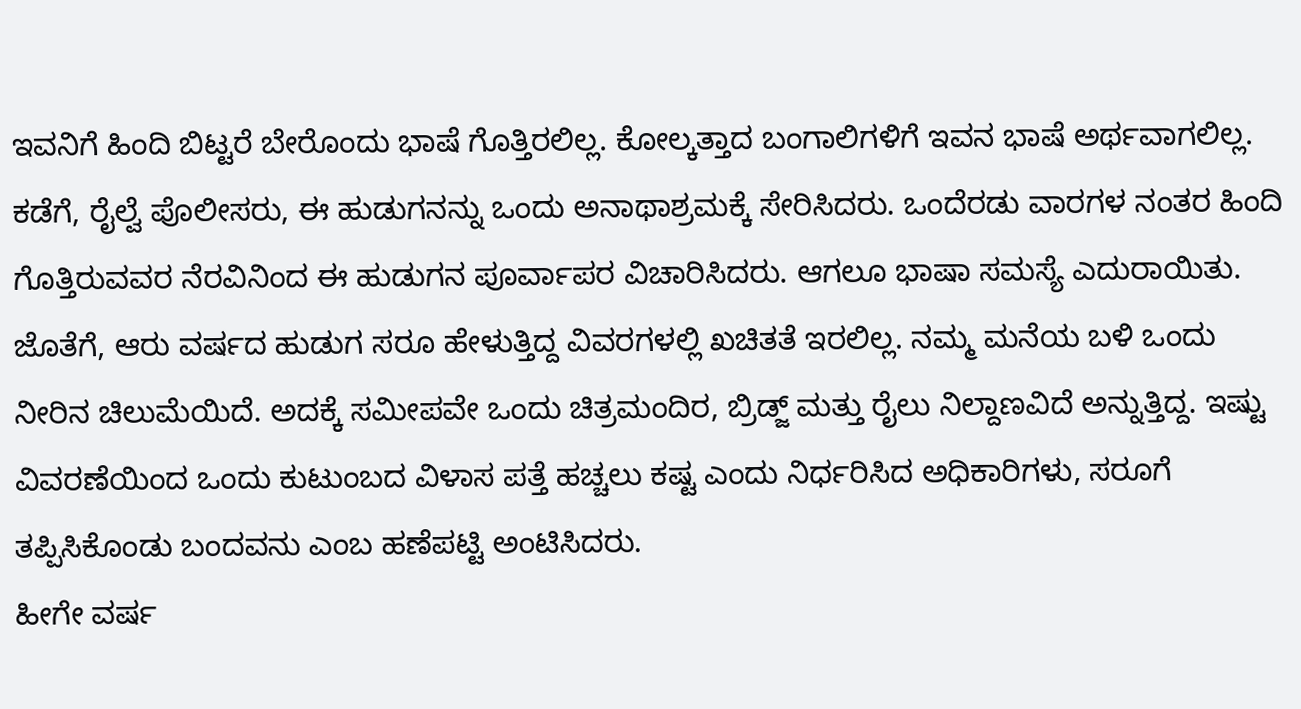ಇವನಿಗೆ ಹಿಂದಿ ಬಿಟ್ಟರೆ ಬೇರೊಂದು ಭಾಷೆ ಗೊತ್ತಿರಲಿಲ್ಲ. ಕೋಲ್ಕತ್ತಾದ ಬಂಗಾಲಿಗಳಿಗೆ ಇವನ ಭಾಷೆ ಅರ್ಥವಾಗಲಿಲ್ಲ. ಕಡೆಗೆ, ರೈಲ್ವೆ ಪೊಲೀಸರು, ಈ ಹುಡುಗನನ್ನು ಒಂದು ಅನಾಥಾಶ್ರಮಕ್ಕೆ ಸೇರಿಸಿದರು. ಒಂದೆರಡು ವಾರಗಳ ನಂತರ ಹಿಂದಿ ಗೊತ್ತಿರುವವರ ನೆರವಿನಿಂದ ಈ ಹುಡುಗನ ಪೂರ್ವಾಪರ ವಿಚಾರಿಸಿದರು. ಆಗಲೂ ಭಾಷಾ ಸಮಸ್ಯೆ ಎದುರಾಯಿತು. ಜೊತೆಗೆ, ಆರು ವರ್ಷದ ಹುಡುಗ ಸರೂ ಹೇಳುತ್ತಿದ್ದ ವಿವರಗಳಲ್ಲಿ ಖಚಿತತೆ ಇರಲಿಲ್ಲ. ನಮ್ಮ ಮನೆಯ ಬಳಿ ಒಂದು ನೀರಿನ ಚಿಲುಮೆಯಿದೆ. ಅದಕ್ಕೆ ಸಮೀಪವೇ ಒಂದು ಚಿತ್ರಮಂದಿರ, ಬ್ರಿಡ್ಜ್ ಮತ್ತು ರೈಲು ನಿಲ್ದಾಣವಿದೆ ಅನ್ನುತ್ತಿದ್ದ. ಇಷ್ಟು ವಿವರಣೆಯಿಂದ ಒಂದು ಕುಟುಂಬದ ವಿಳಾಸ ಪತ್ತೆ ಹಚ್ಚಲು ಕಷ್ಟ ಎಂದು ನಿರ್ಧರಿಸಿದ ಅಧಿಕಾರಿಗಳು, ಸರೂಗೆ ತಪ್ಪಿಸಿಕೊಂಡು ಬಂದವನು ಎಂಬ ಹಣೆಪಟ್ಟಿ ಅಂಟಿಸಿದರು.
ಹೀಗೇ ವರ್ಷ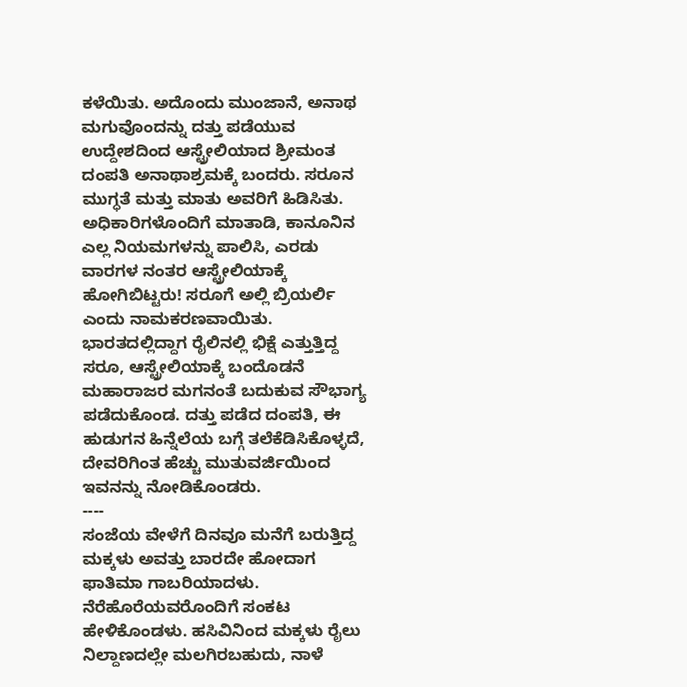ಕಳೆಯಿತು. ಅದೊಂದು ಮುಂಜಾನೆ, ಅನಾಥ ಮಗುವೊಂದನ್ನು ದತ್ತು ಪಡೆಯುವ ಉದ್ದೇಶದಿಂದ ಆಸ್ಟ್ರೇಲಿಯಾದ ಶ್ರೀಮಂತ ದಂಪತಿ ಅನಾಥಾಶ್ರಮಕ್ಕೆ ಬಂದರು. ಸರೂನ ಮುಗ್ಧತೆ ಮತ್ತು ಮಾತು ಅವರಿಗೆ ಹಿಡಿಸಿತು. ಅಧಿಕಾರಿಗಳೊಂದಿಗೆ ಮಾತಾಡಿ, ಕಾನೂನಿನ ಎಲ್ಲ ನಿಯಮಗಳನ್ನು ಪಾಲಿಸಿ, ಎರಡು ವಾರಗಳ ನಂತರ ಆಸ್ಟ್ರೇಲಿಯಾಕ್ಕೆ ಹೋಗಿಬಿಟ್ಟರು! ಸರೂಗೆ ಅಲ್ಲಿ ಬ್ರಿಯರ್ಲಿ ಎಂದು ನಾಮಕರಣವಾಯಿತು. ಭಾರತದಲ್ಲಿದ್ದಾಗ ರೈಲಿನಲ್ಲಿ ಭಿಕ್ಷೆ ಎತ್ತುತ್ತಿದ್ದ ಸರೂ, ಆಸ್ಟ್ರೇಲಿಯಾಕ್ಕೆ ಬಂದೊಡನೆ ಮಹಾರಾಜರ ಮಗನಂತೆ ಬದುಕುವ ಸೌಭಾಗ್ಯ ಪಡೆದುಕೊಂಡ. ದತ್ತು ಪಡೆದ ದಂಪತಿ, ಈ ಹುಡುಗನ ಹಿನ್ನೆಲೆಯ ಬಗ್ಗೆ ತಲೆಕೆಡಿಸಿಕೊಳ್ಳದೆ, ದೇವರಿಗಿಂತ ಹೆಚ್ಚು ಮುತುವರ್ಜಿಯಿಂದ ಇವನನ್ನು ನೋಡಿಕೊಂಡರು.
----
ಸಂಜೆಯ ವೇಳೆಗೆ ದಿನವೂ ಮನೆಗೆ ಬರುತ್ತಿದ್ದ ಮಕ್ಕಳು ಅವತ್ತು ಬಾರದೇ ಹೋದಾಗ ಫಾತಿಮಾ ಗಾಬರಿಯಾದಳು. ನೆರೆಹೊರೆಯವರೊಂದಿಗೆ ಸಂಕಟ ಹೇಳಿಕೊಂಡಳು. ಹಸಿವಿನಿಂದ ಮಕ್ಕಳು ರೈಲು ನಿಲ್ದಾಣದಲ್ಲೇ ಮಲಗಿರಬಹುದು, ನಾಳೆ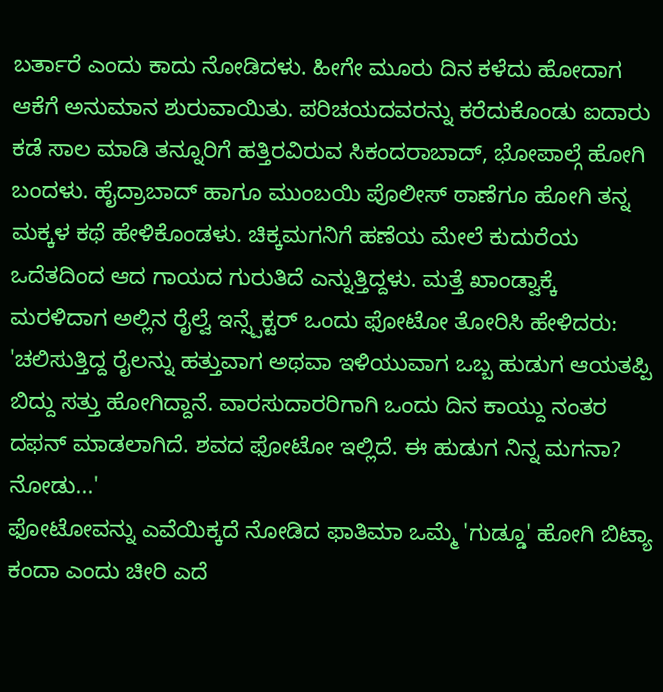ಬರ್ತಾರೆ ಎಂದು ಕಾದು ನೋಡಿದಳು. ಹೀಗೇ ಮೂರು ದಿನ ಕಳೆದು ಹೋದಾಗ ಆಕೆಗೆ ಅನುಮಾನ ಶುರುವಾಯಿತು. ಪರಿಚಯದವರನ್ನು ಕರೆದುಕೊಂಡು ಐದಾರು ಕಡೆ ಸಾಲ ಮಾಡಿ ತನ್ನೂರಿಗೆ ಹತ್ತಿರವಿರುವ ಸಿಕಂದರಾಬಾದ್, ಭೋಪಾಲ್ಗೆ ಹೋಗಿ ಬಂದಳು. ಹೈದ್ರಾಬಾದ್ ಹಾಗೂ ಮುಂಬಯಿ ಪೊಲೀಸ್ ಠಾಣೆಗೂ ಹೋಗಿ ತನ್ನ ಮಕ್ಕಳ ಕಥೆ ಹೇಳಿಕೊಂಡಳು. ಚಿಕ್ಕಮಗನಿಗೆ ಹಣೆಯ ಮೇಲೆ ಕುದುರೆಯ ಒದೆತದಿಂದ ಆದ ಗಾಯದ ಗುರುತಿದೆ ಎನ್ನುತ್ತಿದ್ದಳು. ಮತ್ತೆ ಖಾಂಡ್ವಾಕ್ಕೆ ಮರಳಿದಾಗ ಅಲ್ಲಿನ ರೈಲ್ವೆ ಇನ್ಸ್ಪೆಕ್ಟರ್ ಒಂದು ಫೋಟೋ ತೋರಿಸಿ ಹೇಳಿದರು: 'ಚಲಿಸುತ್ತಿದ್ದ ರೈಲನ್ನು ಹತ್ತುವಾಗ ಅಥವಾ ಇಳಿಯುವಾಗ ಒಬ್ಬ ಹುಡುಗ ಆಯತಪ್ಪಿ ಬಿದ್ದು ಸತ್ತು ಹೋಗಿದ್ದಾನೆ. ವಾರಸುದಾರರಿಗಾಗಿ ಒಂದು ದಿನ ಕಾಯ್ದು ನಂತರ ದಫನ್ ಮಾಡಲಾಗಿದೆ. ಶವದ ಫೋಟೋ ಇಲ್ಲಿದೆ. ಈ ಹುಡುಗ ನಿನ್ನ ಮಗನಾ? ನೋಡು...'
ಫೋಟೋವನ್ನು ಎವೆಯಿಕ್ಕದೆ ನೋಡಿದ ಫಾತಿಮಾ ಒಮ್ಮೆ 'ಗುಡ್ಡೂ' ಹೋಗಿ ಬಿಟ್ಯಾ ಕಂದಾ ಎಂದು ಚೀರಿ ಎದೆ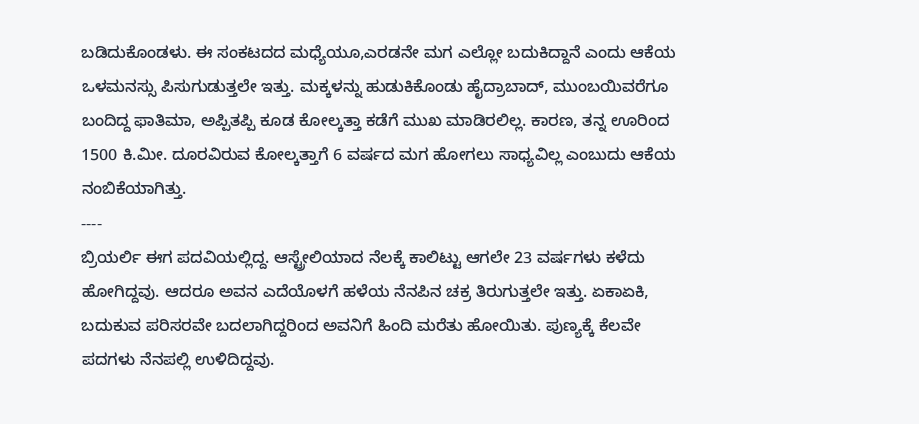ಬಡಿದುಕೊಂಡಳು. ಈ ಸಂಕಟದದ ಮಧ್ಯೆಯೂ,ಎರಡನೇ ಮಗ ಎಲ್ಲೋ ಬದುಕಿದ್ದಾನೆ ಎಂದು ಆಕೆಯ ಒಳಮನಸ್ಸು ಪಿಸುಗುಡುತ್ತಲೇ ಇತ್ತು. ಮಕ್ಕಳನ್ನು ಹುಡುಕಿಕೊಂಡು ಹೈದ್ರಾಬಾದ್, ಮುಂಬಯಿವರೆಗೂ ಬಂದಿದ್ದ ಫಾತಿಮಾ, ಅಪ್ಪಿತಪ್ಪಿ ಕೂಡ ಕೋಲ್ಕತ್ತಾ ಕಡೆಗೆ ಮುಖ ಮಾಡಿರಲಿಲ್ಲ. ಕಾರಣ, ತನ್ನ ಊರಿಂದ 1500 ಕಿ.ಮೀ. ದೂರವಿರುವ ಕೋಲ್ಕತ್ತಾಗೆ 6 ವರ್ಷದ ಮಗ ಹೋಗಲು ಸಾಧ್ಯವಿಲ್ಲ ಎಂಬುದು ಆಕೆಯ ನಂಬಿಕೆಯಾಗಿತ್ತು.
----
ಬ್ರಿಯರ್ಲಿ ಈಗ ಪದವಿಯಲ್ಲಿದ್ದ. ಆಸ್ಟ್ರೇಲಿಯಾದ ನೆಲಕ್ಕೆ ಕಾಲಿಟ್ಟು ಆಗಲೇ 23 ವರ್ಷಗಳು ಕಳೆದು ಹೋಗಿದ್ದವು. ಆದರೂ ಅವನ ಎದೆಯೊಳಗೆ ಹಳೆಯ ನೆನಪಿನ ಚಕ್ರ ತಿರುಗುತ್ತಲೇ ಇತ್ತು. ಏಕಾಏಕಿ, ಬದುಕುವ ಪರಿಸರವೇ ಬದಲಾಗಿದ್ದರಿಂದ ಅವನಿಗೆ ಹಿಂದಿ ಮರೆತು ಹೋಯಿತು. ಪುಣ್ಯಕ್ಕೆ ಕೆಲವೇ ಪದಗಳು ನೆನಪಲ್ಲಿ ಉಳಿದಿದ್ದವು.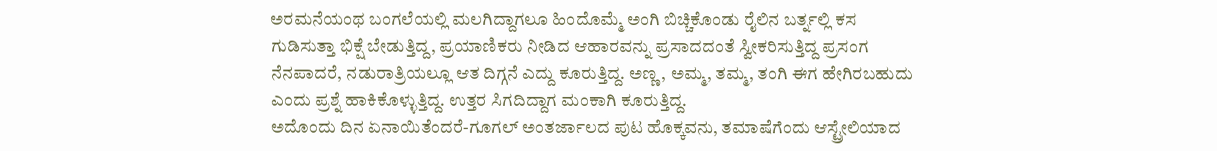ಅರಮನೆಯಂಥ ಬಂಗಲೆಯಲ್ಲಿ ಮಲಗಿದ್ದಾಗಲೂ ಹಿಂದೊಮ್ಮೆ ಅಂಗಿ ಬಿಚ್ಚಿಕೊಂಡು ರೈಲಿನ ಬರ್ತ್ನಲ್ಲಿ ಕಸ ಗುಡಿಸುತ್ತಾ ಭಿಕ್ಷೆ ಬೇಡುತ್ತಿದ್ದ, ಪ್ರಯಾಣಿಕರು ನೀಡಿದ ಆಹಾರವನ್ನು ಪ್ರಸಾದದಂತೆ ಸ್ವೀಕರಿಸುತ್ತಿದ್ದ ಪ್ರಸಂಗ ನೆನಪಾದರೆ, ನಡುರಾತ್ರಿಯಲ್ಲೂ ಆತ ದಿಗ್ಗನೆ ಎದ್ದು ಕೂರುತ್ತಿದ್ದ. ಅಣ್ಣ, ಅಮ್ಮ, ತಮ್ಮ, ತಂಗಿ ಈಗ ಹೇಗಿರಬಹುದು ಎಂದು ಪ್ರಶ್ನೆ ಹಾಕಿಕೊಳ್ಳುತ್ತಿದ್ದ. ಉತ್ತರ ಸಿಗದಿದ್ದಾಗ ಮಂಕಾಗಿ ಕೂರುತ್ತಿದ್ದ.
ಅದೊಂದು ದಿನ ಏನಾಯಿತೆಂದರೆ-ಗೂಗಲ್ ಅಂತರ್ಜಾಲದ ಪುಟ ಹೊಕ್ಕವನು, ತಮಾಷೆಗೆಂದು ಆಸ್ಟ್ರೇಲಿಯಾದ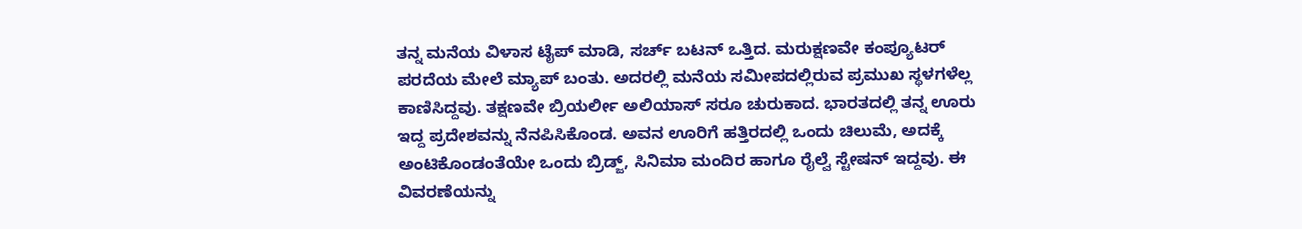ತನ್ನ ಮನೆಯ ವಿಳಾಸ ಟೈಪ್ ಮಾಡಿ, ಸರ್ಚ್ ಬಟನ್ ಒತ್ತಿದ. ಮರುಕ್ಷಣವೇ ಕಂಪ್ಯೂಟರ್ ಪರದೆಯ ಮೇಲೆ ಮ್ಯಾಪ್ ಬಂತು. ಅದರಲ್ಲಿ ಮನೆಯ ಸಮೀಪದಲ್ಲಿರುವ ಪ್ರಮುಖ ಸ್ಥಳಗಳೆಲ್ಲ ಕಾಣಿಸಿದ್ದವು. ತಕ್ಷಣವೇ ಬ್ರಿಯರ್ಲೀ ಅಲಿಯಾಸ್ ಸರೂ ಚುರುಕಾದ. ಭಾರತದಲ್ಲಿ ತನ್ನ ಊರು ಇದ್ದ ಪ್ರದೇಶವನ್ನು ನೆನಪಿಸಿಕೊಂಡ. ಅವನ ಊರಿಗೆ ಹತ್ತಿರದಲ್ಲಿ ಒಂದು ಚಿಲುಮೆ, ಅದಕ್ಕೆ ಅಂಟಿಕೊಂಡಂತೆಯೇ ಒಂದು ಬ್ರಿಡ್ಜ್, ಸಿನಿಮಾ ಮಂದಿರ ಹಾಗೂ ರೈಲ್ವೆ ಸ್ಟೇಷನ್ ಇದ್ದವು. ಈ ವಿವರಣೆಯನ್ನು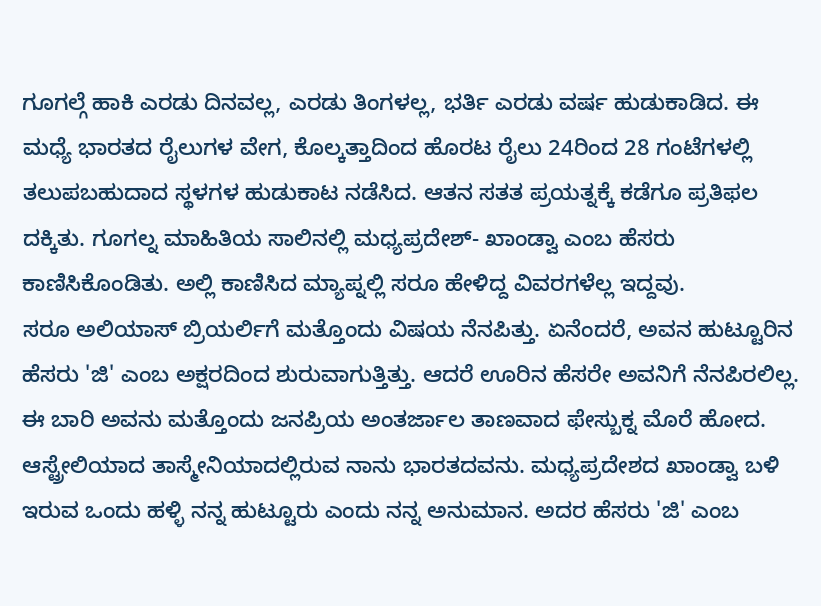ಗೂಗಲ್ಗೆ ಹಾಕಿ ಎರಡು ದಿನವಲ್ಲ, ಎರಡು ತಿಂಗಳಲ್ಲ, ಭರ್ತಿ ಎರಡು ವರ್ಷ ಹುಡುಕಾಡಿದ. ಈ ಮಧ್ಯೆ ಭಾರತದ ರೈಲುಗಳ ವೇಗ, ಕೊಲ್ಕತ್ತಾದಿಂದ ಹೊರಟ ರೈಲು 24ರಿಂದ 28 ಗಂಟೆಗಳಲ್ಲಿ ತಲುಪಬಹುದಾದ ಸ್ಥಳಗಳ ಹುಡುಕಾಟ ನಡೆಸಿದ. ಆತನ ಸತತ ಪ್ರಯತ್ನಕ್ಕೆ ಕಡೆಗೂ ಪ್ರತಿಫಲ ದಕ್ಕಿತು. ಗೂಗಲ್ನ ಮಾಹಿತಿಯ ಸಾಲಿನಲ್ಲಿ ಮಧ್ಯಪ್ರದೇಶ್- ಖಾಂಡ್ವಾ ಎಂಬ ಹೆಸರು ಕಾಣಿಸಿಕೊಂಡಿತು. ಅಲ್ಲಿ ಕಾಣಿಸಿದ ಮ್ಯಾಪ್ನಲ್ಲಿ ಸರೂ ಹೇಳಿದ್ದ ವಿವರಗಳೆಲ್ಲ ಇದ್ದವು.
ಸರೂ ಅಲಿಯಾಸ್ ಬ್ರಿಯರ್ಲಿಗೆ ಮತ್ತೊಂದು ವಿಷಯ ನೆನಪಿತ್ತು. ಏನೆಂದರೆ, ಅವನ ಹುಟ್ಟೂರಿನ ಹೆಸರು 'ಜಿ' ಎಂಬ ಅಕ್ಷರದಿಂದ ಶುರುವಾಗುತ್ತಿತ್ತು. ಆದರೆ ಊರಿನ ಹೆಸರೇ ಅವನಿಗೆ ನೆನಪಿರಲಿಲ್ಲ. ಈ ಬಾರಿ ಅವನು ಮತ್ತೊಂದು ಜನಪ್ರಿಯ ಅಂತರ್ಜಾಲ ತಾಣವಾದ ಫೇಸ್ಬುಕ್ನ ಮೊರೆ ಹೋದ. ಆಸ್ಟ್ರೇಲಿಯಾದ ತಾಸ್ಮೇನಿಯಾದಲ್ಲಿರುವ ನಾನು ಭಾರತದವನು. ಮಧ್ಯಪ್ರದೇಶದ ಖಾಂಡ್ವಾ ಬಳಿ ಇರುವ ಒಂದು ಹಳ್ಳಿ ನನ್ನ ಹುಟ್ಟೂರು ಎಂದು ನನ್ನ ಅನುಮಾನ. ಅದರ ಹೆಸರು 'ಜಿ' ಎಂಬ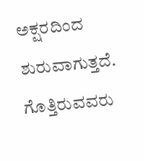ಅಕ್ಷರದಿಂದ ಶುರುವಾಗುತ್ತದೆ. ಗೊತ್ತಿರುವವರು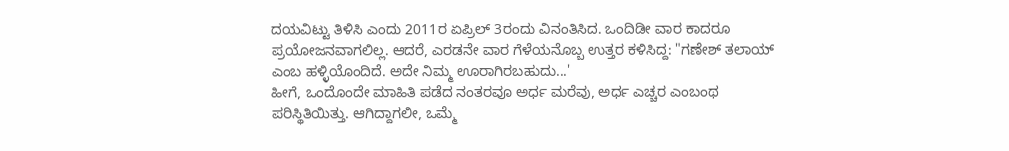ದಯವಿಟ್ಟು ತಿಳಿಸಿ ಎಂದು 2011ರ ಏಪ್ರಿಲ್ 3ರಂದು ವಿನಂತಿಸಿದ. ಒಂದಿಡೀ ವಾರ ಕಾದರೂ ಪ್ರಯೋಜನವಾಗಲಿಲ್ಲ. ಆದರೆ, ಎರಡನೇ ವಾರ ಗೆಳೆಯನೊಬ್ಬ ಉತ್ತರ ಕಳಿಸಿದ್ದ: "ಗಣೇಶ್ ತಲಾಯ್ ಎಂಬ ಹಳ್ಳಿಯೊಂದಿದೆ. ಅದೇ ನಿಮ್ಮ ಊರಾಗಿರಬಹುದು...'
ಹೀಗೆ, ಒಂದೊಂದೇ ಮಾಹಿತಿ ಪಡೆದ ನಂತರವೂ ಅರ್ಧ ಮರೆವು, ಅರ್ಧ ಎಚ್ಚರ ಎಂಬಂಥ ಪರಿಸ್ಥಿತಿಯಿತ್ತು. ಆಗಿದ್ದಾಗಲೀ, ಒಮ್ಮೆ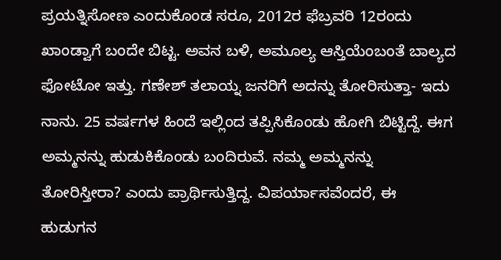ಪ್ರಯತ್ನಿಸೋಣ ಎಂದುಕೊಂಡ ಸರೂ, 2012ರ ಫೆಬ್ರವರಿ 12ರಂದು ಖಾಂಡ್ವಾಗೆ ಬಂದೇ ಬಿಟ್ಟ. ಅವನ ಬಳಿ, ಅಮೂಲ್ಯ ಆಸ್ತಿಯೆಂಬಂತೆ ಬಾಲ್ಯದ ಫೋಟೋ ಇತ್ತು. ಗಣೇಶ್ ತಲಾಯ್ನ ಜನರಿಗೆ ಅದನ್ನು ತೋರಿಸುತ್ತಾ- ಇದು ನಾನು. 25 ವರ್ಷಗಳ ಹಿಂದೆ ಇಲ್ಲಿಂದ ತಪ್ಪಿಸಿಕೊಂಡು ಹೋಗಿ ಬಿಟ್ಟಿದ್ದೆ. ಈಗ ಅಮ್ಮನನ್ನು ಹುಡುಕಿಕೊಂಡು ಬಂದಿರುವೆ. ನಮ್ಮ ಅಮ್ಮನನ್ನು ತೋರಿಸ್ತೀರಾ? ಎಂದು ಪ್ರಾರ್ಥಿಸುತ್ತಿದ್ದ. ವಿಪರ್ಯಾಸವೆಂದರೆ, ಈ ಹುಡುಗನ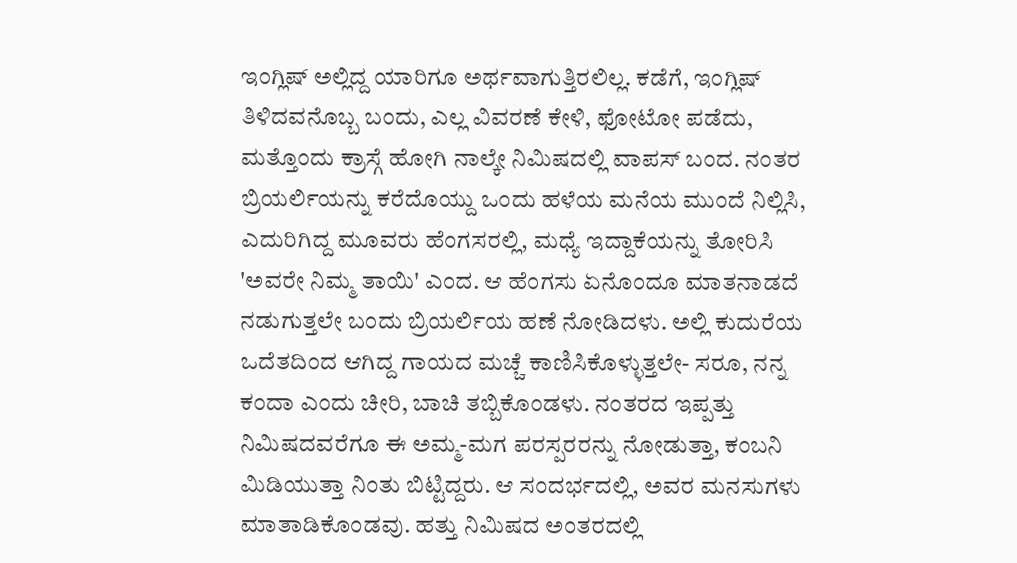ಇಂಗ್ಲಿಷ್ ಅಲ್ಲಿದ್ದ ಯಾರಿಗೂ ಅರ್ಥವಾಗುತ್ತಿರಲಿಲ್ಲ. ಕಡೆಗೆ, ಇಂಗ್ಲಿಷ್ ತಿಳಿದವನೊಬ್ಬ ಬಂದು, ಎಲ್ಲ ವಿವರಣೆ ಕೇಳಿ, ಫೋಟೋ ಪಡೆದು, ಮತ್ತೊಂದು ಕ್ರಾಸ್ಗೆ ಹೋಗಿ ನಾಲ್ಕೇ ನಿಮಿಷದಲ್ಲಿ ವಾಪಸ್ ಬಂದ. ನಂತರ ಬ್ರಿಯರ್ಲಿಯನ್ನು ಕರೆದೊಯ್ದು ಒಂದು ಹಳೆಯ ಮನೆಯ ಮುಂದೆ ನಿಲ್ಲಿಸಿ, ಎದುರಿಗಿದ್ದ ಮೂವರು ಹೆಂಗಸರಲ್ಲಿ, ಮಧ್ಯೆ ಇದ್ದಾಕೆಯನ್ನು ತೋರಿಸಿ 'ಅವರೇ ನಿಮ್ಮ ತಾಯಿ' ಎಂದ. ಆ ಹೆಂಗಸು ಏನೊಂದೂ ಮಾತನಾಡದೆ ನಡುಗುತ್ತಲೇ ಬಂದು ಬ್ರಿಯರ್ಲಿಯ ಹಣೆ ನೋಡಿದಳು. ಅಲ್ಲಿ ಕುದುರೆಯ ಒದೆತದಿಂದ ಆಗಿದ್ದ ಗಾಯದ ಮಚ್ಚೆ ಕಾಣಿಸಿಕೊಳ್ಳುತ್ತಲೇ- ಸರೂ, ನನ್ನ ಕಂದಾ ಎಂದು ಚೀರಿ, ಬಾಚಿ ತಬ್ಬಿಕೊಂಡಳು. ನಂತರದ ಇಪ್ಪತ್ತು ನಿಮಿಷದವರೆಗೂ ಈ ಅಮ್ಮ-ಮಗ ಪರಸ್ಪರರನ್ನು ನೋಡುತ್ತಾ, ಕಂಬನಿ ಮಿಡಿಯುತ್ತಾ ನಿಂತು ಬಿಟ್ಟಿದ್ದರು. ಆ ಸಂದರ್ಭದಲ್ಲಿ, ಅವರ ಮನಸುಗಳು ಮಾತಾಡಿಕೊಂಡವು. ಹತ್ತು ನಿಮಿಷದ ಅಂತರದಲ್ಲಿ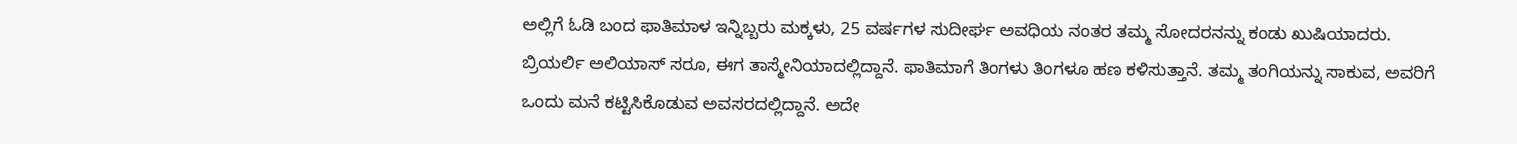ಅಲ್ಲಿಗೆ ಓಡಿ ಬಂದ ಫಾತಿಮಾಳ ಇನ್ನಿಬ್ಬರು ಮಕ್ಕಳು, 25 ವರ್ಷಗಳ ಸುದೀರ್ಘ ಅವಧಿಯ ನಂತರ ತಮ್ಮ ಸೋದರನನ್ನು ಕಂಡು ಖುಷಿಯಾದರು.
ಬ್ರಿಯರ್ಲಿ ಅಲಿಯಾಸ್ ಸರೂ, ಈಗ ತಾಸ್ಮೇನಿಯಾದಲ್ಲಿದ್ದಾನೆ. ಫಾತಿಮಾಗೆ ತಿಂಗಳು ತಿಂಗಳೂ ಹಣ ಕಳಿಸುತ್ತಾನೆ. ತಮ್ಮ ತಂಗಿಯನ್ನು ಸಾಕುವ, ಅವರಿಗೆ ಒಂದು ಮನೆ ಕಟ್ಟಿಸಿಕೊಡುವ ಅವಸರದಲ್ಲಿದ್ದಾನೆ. ಅದೇ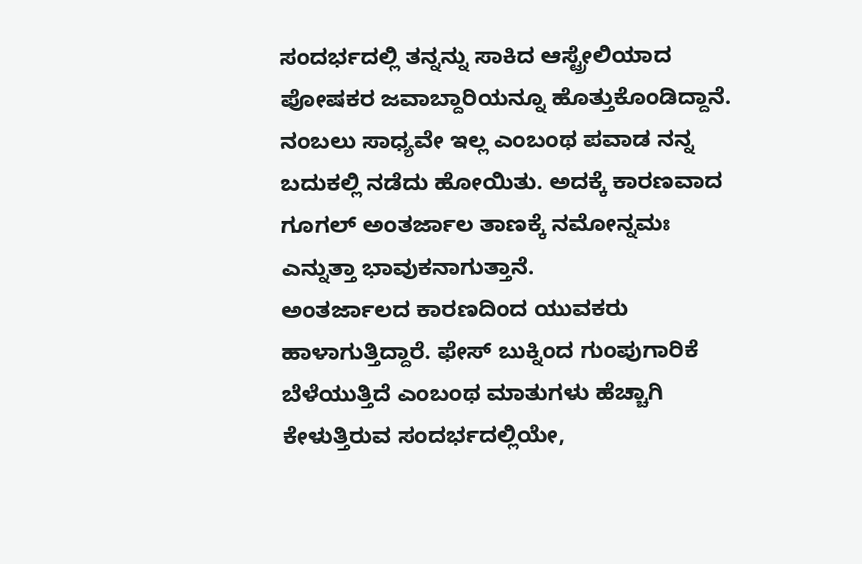ಸಂದರ್ಭದಲ್ಲಿ ತನ್ನನ್ನು ಸಾಕಿದ ಆಸ್ಟ್ರೇಲಿಯಾದ ಪೋಷಕರ ಜವಾಬ್ದಾರಿಯನ್ನೂ ಹೊತ್ತುಕೊಂಡಿದ್ದಾನೆ. ನಂಬಲು ಸಾಧ್ಯವೇ ಇಲ್ಲ ಎಂಬಂಥ ಪವಾಡ ನನ್ನ ಬದುಕಲ್ಲಿ ನಡೆದು ಹೋಯಿತು. ಅದಕ್ಕೆ ಕಾರಣವಾದ ಗೂಗಲ್ ಅಂತರ್ಜಾಲ ತಾಣಕ್ಕೆ ನಮೋನ್ನಮಃ ಎನ್ನುತ್ತಾ ಭಾವುಕನಾಗುತ್ತಾನೆ.
ಅಂತರ್ಜಾಲದ ಕಾರಣದಿಂದ ಯುವಕರು ಹಾಳಾಗುತ್ತಿದ್ದಾರೆ. ಫೇಸ್ ಬುಕ್ನಿಂದ ಗುಂಪುಗಾರಿಕೆ ಬೆಳೆಯುತ್ತಿದೆ ಎಂಬಂಥ ಮಾತುಗಳು ಹೆಚ್ಚಾಗಿ ಕೇಳುತ್ತಿರುವ ಸಂದರ್ಭದಲ್ಲಿಯೇ,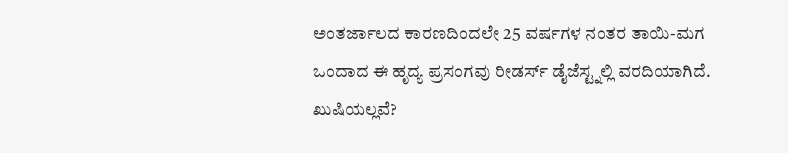ಅಂತರ್ಜಾಲದ ಕಾರಣದಿಂದಲೇ 25 ವರ್ಷಗಳ ನಂತರ ತಾಯಿ-ಮಗ ಒಂದಾದ ಈ ಹೃದ್ಯ ಪ್ರಸಂಗವು ರೀಡರ್ಸ್ ಡೈಜೆಸ್ಟ್ನಲ್ಲಿ ವರದಿಯಾಗಿದೆ. ಖುಷಿಯಲ್ಲವೆ?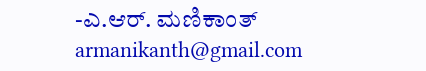-ಎ.ಆರ್. ಮಣಿಕಾಂತ್
armanikanth@gmail.com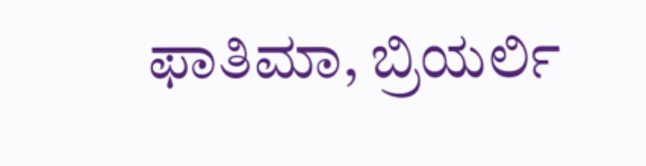ಫಾತಿಮಾ, ಬ್ರಿಯರ್ಲಿ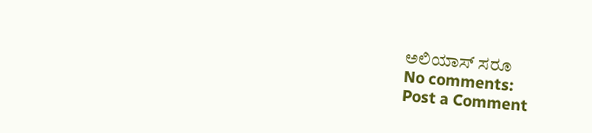ಅಲಿಯಾಸ್ ಸರೂ
No comments:
Post a Comment